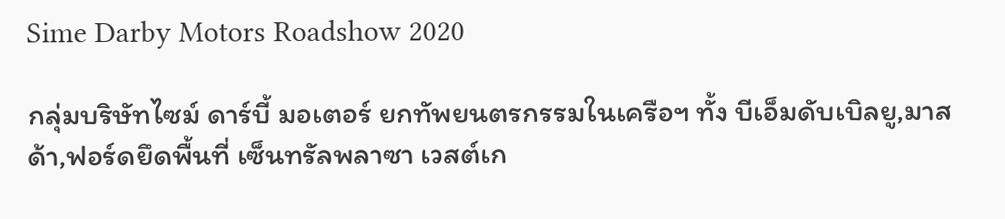Sime Darby Motors Roadshow 2020

กลุ่มบริษัทไซม์ ดาร์บี้ มอเตอร์ ยกทัพยนตรกรรมในเครือฯ ทั้ง บีเอ็มดับเบิลยู,มาสด้า,ฟอร์ดยึดพื้นที่ เซ็นทรัลพลาซา เวสต์เก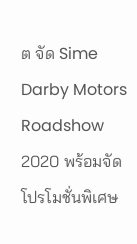ต จัด Sime Darby Motors Roadshow 2020 พร้อมจัดโปรโมชั่นพิเศษ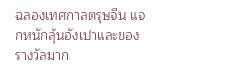ฉลองเทศกาลตรุษจีน แจกหนักลุ้นอังเปาและของรางวัลมาก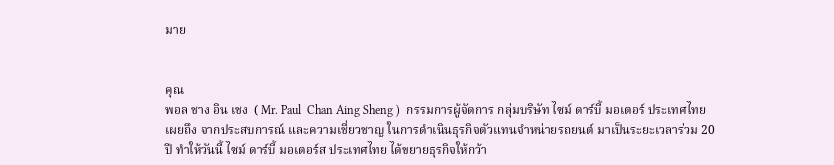มาย


คุณ
พอล ชาง อิน เชง  ( Mr. Paul  Chan Aing Sheng )  กรรมการผู้จัดการ กลุ่มบริษัท ไซม์ ดาร์บี้ มอเตอร์ ประเทศไทย เผยถึง จากประสบการณ์ และความเชี่ยวชาญ ในการดำเนินธุรกิจตัวแทนจำหน่ายรถยนต์ มาเป็นระยะเวลาร่วม 20 ปี ทำให้วันนี้ ไซม์ ดาร์บี้ มอเตอร์ส ประเทศไทย ได้ขยายธุรกิจให้กว้า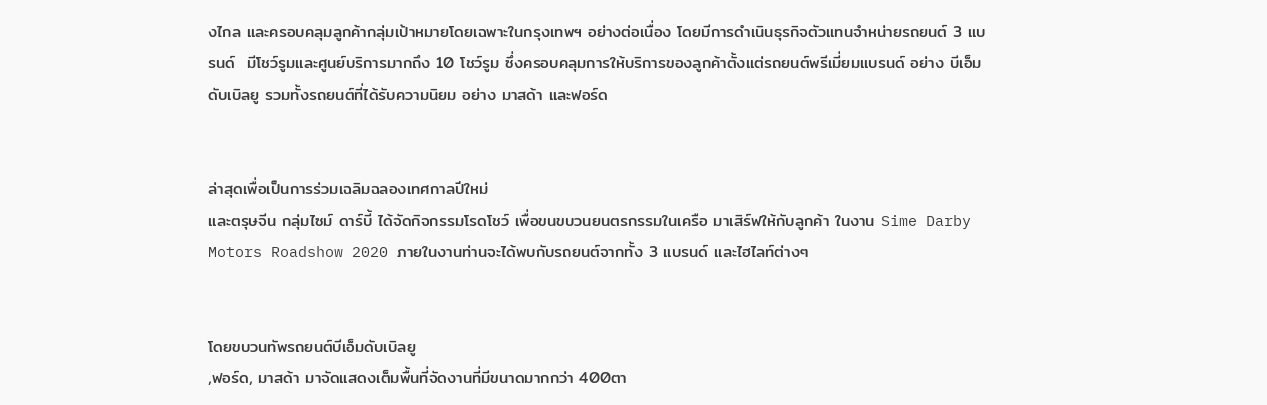งไกล และครอบคลุมลูกค้ากลุ่มเป้าหมายโดยเฉพาะในกรุงเทพฯ อย่างต่อเนื่อง โดยมีการดำเนินธุรกิจตัวแทนจำหน่ายรถยนต์ 3 แบรนด์  มีโชว์รูมและศูนย์บริการมากถึง 10 โชว์รูม ซึ่งครอบคลุมการให้บริการของลูกค้าตั้งแต่รถยนต์พรีเมี่ยมแบรนด์ อย่าง บีเอ็มดับเบิลยู รวมทั้งรถยนต์ที่ได้รับความนิยม อย่าง มาสด้า และฟอร์ด


ล่าสุดเพื่อเป็นการร่วมเฉลิมฉลองเทศกาลปีใหม่
และตรุษจีน กลุ่มไซม์ ดาร์บี้ ได้จัดกิจกรรมโรดโชว์ เพื่อขนขบวนยนตรกรรมในเครือ มาเสิร์ฟให้กับลูกค้า ในงาน Sime Darby Motors Roadshow 2020 ภายในงานท่านจะได้พบกับรถยนต์จากทั้ง 3 แบรนด์ และไฮไลท์ต่างๆ


โดยขบวนทัพรถยนต์บีเอ็มดับเบิลยู
,ฟอร์ด, มาสด้า มาจัดแสดงเต็มพื้นที่จัดงานที่มีขนาดมากกว่า 400ตา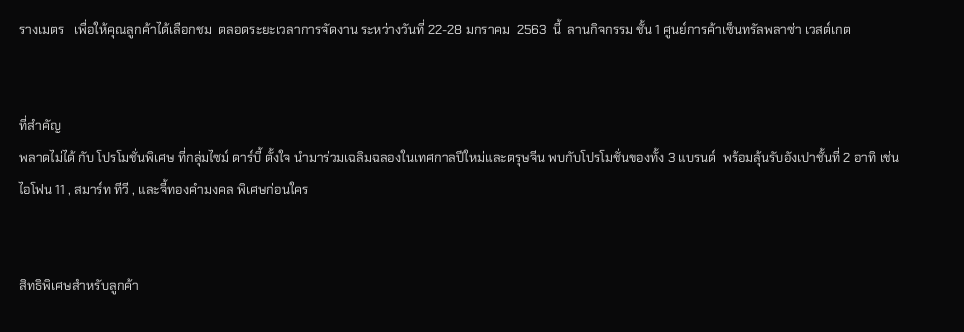รางเมตร   เพื่อให้คุณลูกค้าได้เลือกชม  ตลอดระยะเวลาการจัดงาน ระหว่างวันที่ 22-28 มกราคม  2563  นี้  ลานกิจกรรม ชั้น 1 ศูนย์การค้าเซ็นทรัลพลาซ่า เวสต์เกต


ที่สำคัญ
พลาดไม่ได้ กับ โปรโมชั่นพิเศษ ที่กลุ่มไซม์ ดาร์บี้ ตั้งใจ นำมาร่วมเฉลิมฉลองในเทศกาลปีใหม่และตรุษจีน พบกับโปรโมชั่นของทั้ง 3 แบรนด์  พร้อมลุ้นรับอังเปาชั้นที่ 2 อาทิ เช่น ไอโฟน 11 , สมาร์ท ทีวี , และจี้ทองคำมงคล พิเศษก่อนใคร


สิทธิพิเศษสำหรับลูกค้า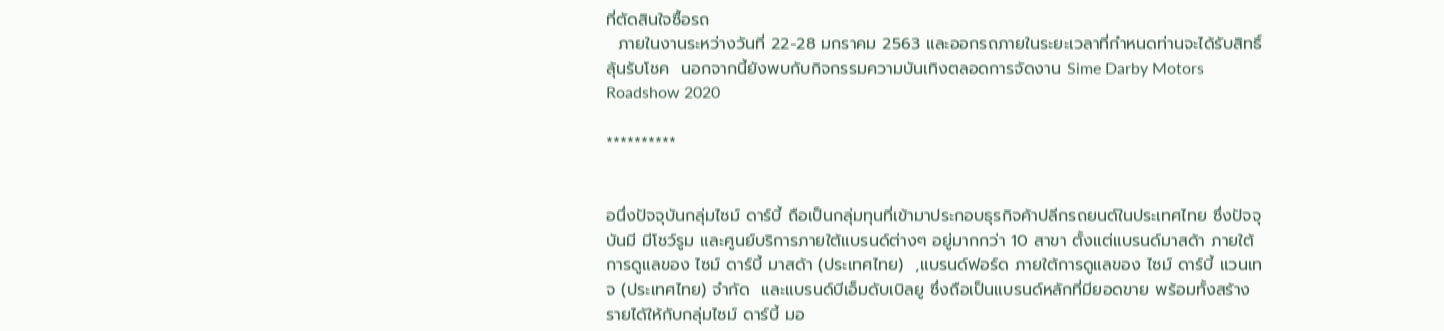ที่ตัดสินใจซื้อรถ
  ภายในงานระหว่างวันที่ 22-28 มกราคม 2563 และออกรถภายในระยะเวลาที่กำหนดท่านจะได้รับสิทธิ์ลุ้นรับโชค  นอกจากนี้ยังพบกับกิจกรรมความบันเทิงตลอดการจัดงาน Sime Darby Motors Roadshow 2020

**********


อนึ่งปัจจุบันกลุ่มไซม์ ดาร์บี้ ถือเป็นกลุ่มทุนที่เข้ามาประกอบธุรกิจค้าปลีกรถยนต์ในประเทศไทย ซึ่งปัจจุบันมี มีโชว์รูม และศูนย์บริการภายใต้แบรนด์ต่างๆ อยู่มากกว่า 10 สาขา ตั้งแต่แบรนด์มาสด้า ภายใต้การดูแลของ ไซม์ ดาร์บี้ มาสด้า (ประเทศไทย)  ,แบรนด์ฟอร์ด ภายใต้การดูแลของ ไซม์ ดาร์บี้ แวนเทจ (ประเทศไทย) จำกัด  และแบรนด์บีเอ็มดับเบิลยู ซึ่งถือเป็นแบรนด์หลักที่มียอดขาย พร้อมทั้งสร้างรายได้ให้กับกลุ่มไซม์ ดาร์บี้ มอ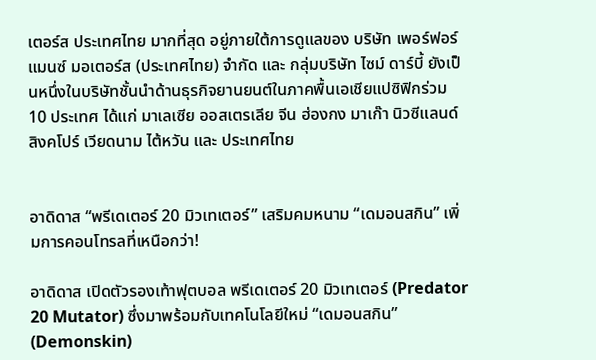เตอร์ส ประเทศไทย มากที่สุด อยู่ภายใต้การดูแลของ บริษัท เพอร์ฟอร์แมนซ์ มอเตอร์ส (ประเทศไทย) จำกัด และ กลุ่มบริษัท ไซม์ ดาร์บี้ ยังเป็นหนึ่งในบริษัทชั้นนำด้านธุรกิจยานยนต์ในภาคพื้นเอเชียแปซิฟิกร่วม 10 ประเทศ ได้แก่ มาเลเซีย ออสเตรเลีย จีน ฮ่องกง มาเก๊า นิวซีแลนด์ สิงคโปร์ เวียดนาม ไต้หวัน และ ประเทศไทย


อาดิดาส “พรีเดเตอร์ 20 มิวเทเตอร์” เสริมคมหนาม “เดมอนสกิน” เพิ่มการคอนโทรลที่เหนือกว่า!

อาดิดาส เปิดตัวรองเท้าฟุตบอล พรีเดเตอร์ 20 มิวเทเตอร์ (Predator 20 Mutator) ซึ่งมาพร้อมกับเทคโนโลยีใหม่ “เดมอนสกิน” (Demonskin)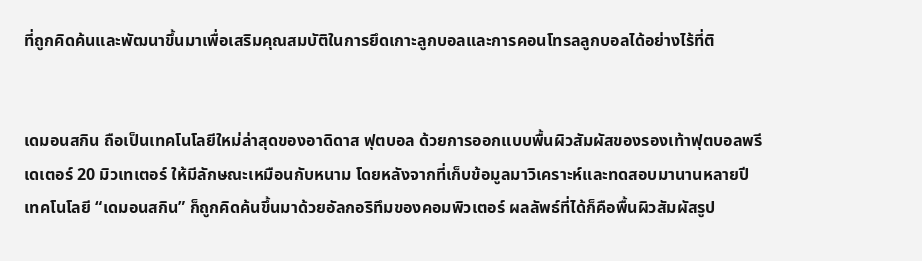ที่ถูกคิดค้นและพัฒนาขึ้นมาเพื่อเสริมคุณสมบัติในการยึดเกาะลูกบอลและการคอนโทรลลูกบอลได้อย่างไร้ที่ติ


เดมอนสกิน ถือเป็นเทคโนโลยีใหม่ล่าสุดของอาดิดาส ฟุตบอล ด้วยการออกแบบพื้นผิวสัมผัสของรองเท้าฟุตบอลพรีเดเตอร์ 20 มิวเทเตอร์ ให้มีลักษณะเหมือนกับหนาม โดยหลังจากที่เก็บข้อมูลมาวิเคราะห์และทดสอบมานานหลายปี เทคโนโลยี “เดมอนสกิน” ก็ถูกคิดค้นขึ้นมาด้วยอัลกอริทึมของคอมพิวเตอร์ ผลลัพธ์ที่ได้ก็คือพื้นผิวสัมผัสรูป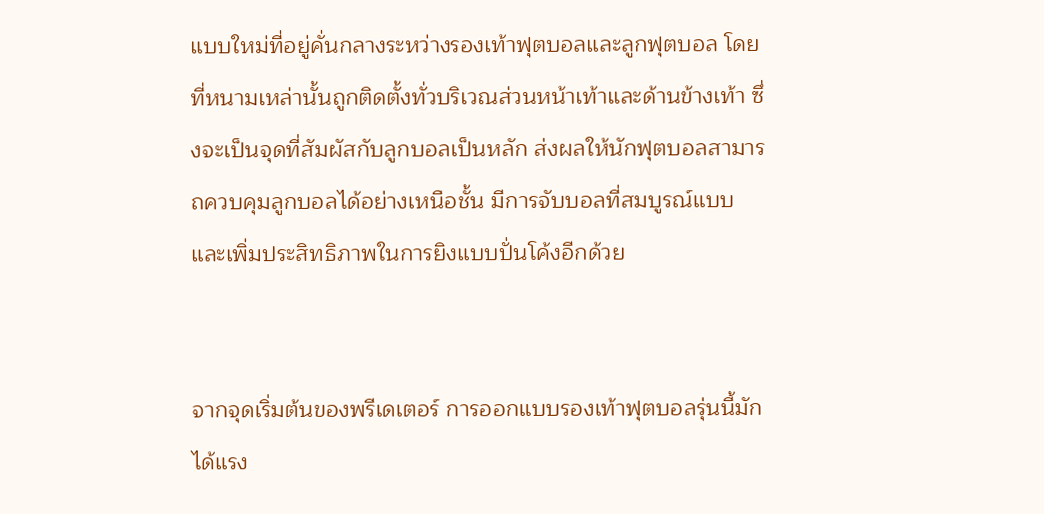แบบใหม่ที่อยู่คั่นกลางระหว่างรองเท้าฟุตบอลและลูกฟุตบอล โดยที่หนามเหล่านั้นถูกติดตั้งทั่วบริเวณส่วนหน้าเท้าและด้านข้างเท้า ซึ่งจะเป็นจุดที่สัมผัสกับลูกบอลเป็นหลัก ส่งผลให้นักฟุตบอลสามารถควบคุมลูกบอลได้อย่างเหนือชั้น มีการจับบอลที่สมบูรณ์แบบ และเพิ่มประสิทธิภาพในการยิงแบบปั่นโค้งอีกด้วย


จากจุดเริ่มต้นของพรีเดเตอร์ การออกแบบรองเท้าฟุตบอลรุ่นนี้มักได้แรง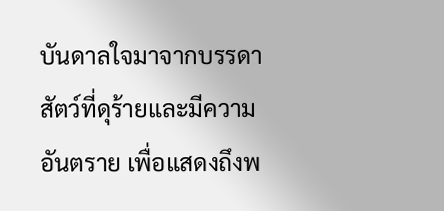บันดาลใจมาจากบรรดาสัตว์ที่ดุร้ายและมีความอันตราย เพื่อแสดงถึงพ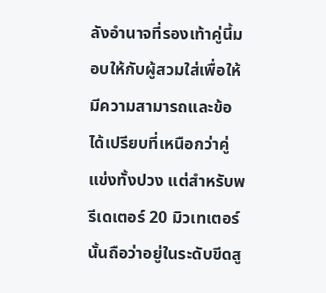ลังอำนาจที่รองเท้าคู่นี้มอบให้กับผู้สวมใส่เพื่อให้มีความสามารถและข้อได้เปรียบที่เหนือกว่าคู่แข่งทั้งปวง แต่สำหรับพรีเดเตอร์ 20 มิวเทเตอร์ นั้นถือว่าอยู่ในระดับขีดสู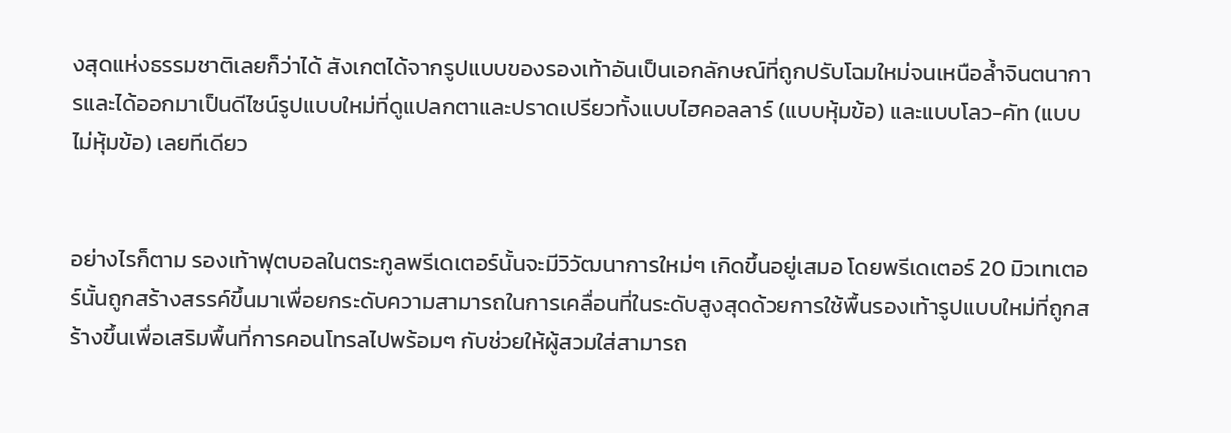งสุดแห่งธรรมชาติเลยก็ว่าได้ สังเกตได้จากรูปแบบของรองเท้าอันเป็นเอกลักษณ์ที่ถูกปรับโฉมใหม่จนเหนือล้ำจินตนาการและได้ออกมาเป็นดีไซน์รูปแบบใหม่ที่ดูแปลกตาและปราดเปรียวทั้งแบบไฮคอลลาร์ (แบบหุ้มข้อ) และแบบโลว-คัท (แบบไม่หุ้มข้อ) เลยทีเดียว


อย่างไรก็ตาม รองเท้าฟุตบอลในตระกูลพรีเดเตอร์นั้นจะมีวิวัฒนาการใหม่ๆ เกิดขึ้นอยู่เสมอ โดยพรีเดเตอร์ 20 มิวเทเตอร์นั้นถูกสร้างสรรค์ขึ้นมาเพื่อยกระดับความสามารถในการเคลื่อนที่ในระดับสูงสุดด้วยการใช้พื้นรองเท้ารูปแบบใหม่ที่ถูกสร้างขึ้นเพื่อเสริมพื้นที่การคอนโทรลไปพร้อมๆ กับช่วยให้ผู้สวมใส่สามารถ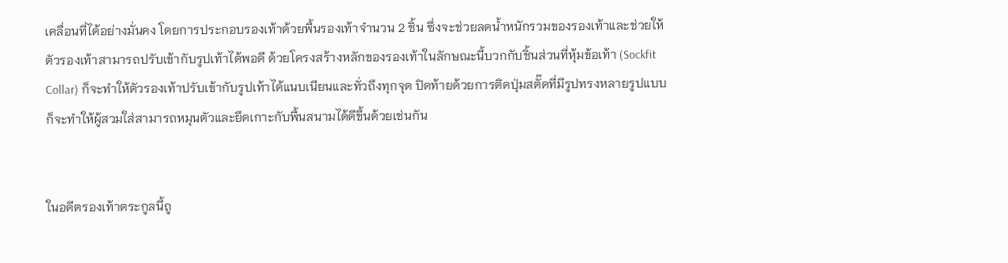เคลื่อนที่ได้อย่างมั่นคง โดยการประกอบรองเท้าด้วยพื้นรองเท้าจำนวน 2 ชิ้น ซึ่งจะช่วยลดน้ำหนักรวมของรองเท้าและช่วยให้ตัวรองเท้าสามารถปรับเข้ากับรูปเท้าได้พอดี ด้วยโครงสร้างหลักของรองเท้าในลักษณะนี้บวกกับชิ้นส่วนที่หุ้มข้อเท้า (Sockfit Collar) ก็จะทำให้ตัวรองเท้าปรับเข้ากับรูปเท้าได้แนบเนียนและทั่วถึงทุกจุด ปิดท้ายด้วยการติดปุ่มสตั๊ดที่มีรูปทรงหลายรูปแบบ ก็จะทำให้ผู้สวมใส่สามารถหมุนตัวและยึดเกาะกับพื้นสนามได้ดีขึ้นด้วยเช่นกัน


ในอดีตรองเท้าตระกูลนี้ถู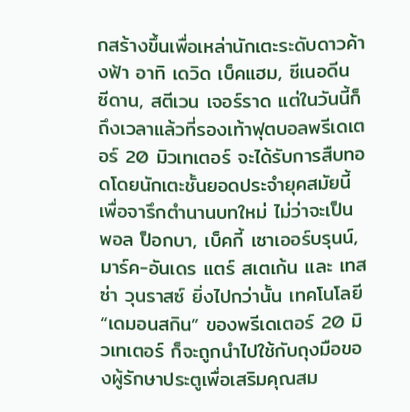กสร้างขึ้นเพื่อเหล่านักเตะระดับดาวค้างฟ้า อาทิ เดวิด เบ็คแฮม, ซีเนอดีน ซีดาน, สตีเวน เจอร์ราด แต่ในวันนี้ก็ถึงเวลาแล้วที่รองเท้าฟุตบอลพรีเดเตอร์ 20 มิวเทเตอร์ จะได้รับการสืบทอดโดยนักเตะชั้นยอดประจำยุคสมัยนี้เพื่อจารึกตำนานบทใหม่ ไม่ว่าจะเป็น พอล ป็อกบา, เบ็คกี้ เซาเออร์บรุนน์, มาร์ค-อันเดร แตร์ สเตเก้น และ เทสซ่า วุนราสซ์ ยิ่งไปกว่านั้น เทคโนโลยี “เดมอนสกิน” ของพรีเดเตอร์ 20 มิวเทเตอร์ ก็จะถูกนำไปใช้กับถุงมือของผู้รักษาประตูเพื่อเสริมคุณสม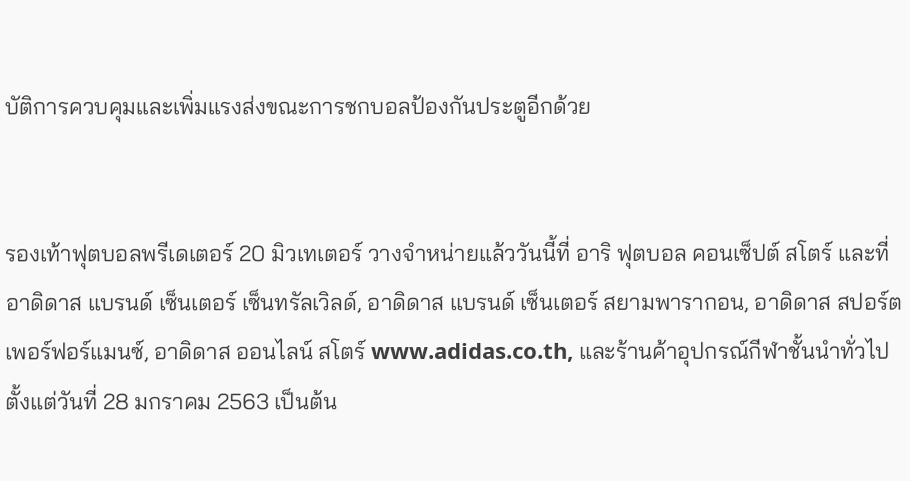บัติการควบคุมและเพิ่มแรงส่งขณะการชกบอลป้องกันประตูอีกด้วย


รองเท้าฟุตบอลพรีเดเตอร์ 20 มิวเทเตอร์ วางจำหน่ายแล้ววันนี้ที่ อาริ ฟุตบอล คอนเซ็ปต์ สโตร์ และที่ อาดิดาส แบรนด์ เซ็นเตอร์ เซ็นทรัลเวิลด์, อาดิดาส แบรนด์ เซ็นเตอร์ สยามพารากอน, อาดิดาส สปอร์ต เพอร์ฟอร์แมนซ์, อาดิดาส ออนไลน์ สโตร์ www.adidas.co.th, และร้านค้าอุปกรณ์กีฬาชั้นนำทั่วไป ตั้งแต่วันที่ 28 มกราคม 2563 เป็นต้น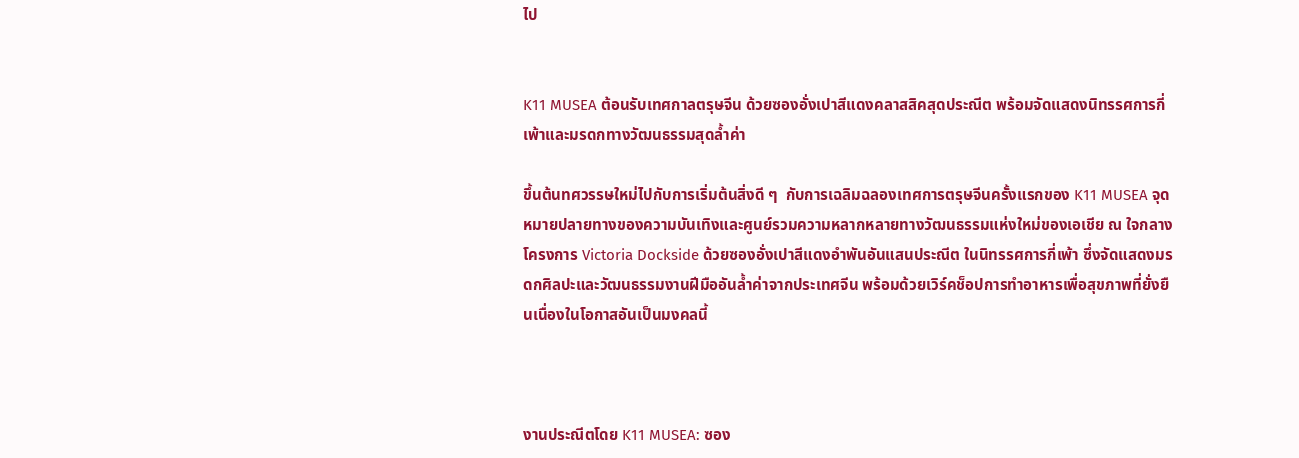ไป


K11 MUSEA ต้อนรับเทศกาลตรุษจีน ด้วยซองอั่งเปาสีแดงคลาสสิคสุดประณีต พร้อมจัดแสดงนิทรรศการกี่เพ้าและมรดกทางวัฒนธรรมสุดล้ำค่า

ขึ้นต้นทศวรรษใหม่ไปกับการเริ่มต้นสิ่งดี ๆ  กับการเฉลิมฉลองเทศการตรุษจีนครั้งแรกของ K11 MUSEA จุดหมายปลายทางของความบันเทิงและศูนย์รวมความหลากหลายทางวัฒนธรรมแห่งใหม่ของเอเชีย ณ ใจกลางโครงการ Victoria Dockside ด้วยซองอั่งเปาสีแดงอำพันอันแสนประณีต ในนิทรรศการกี่เพ้า ซึ่งจัดแสดงมรดกศิลปะและวัฒนธรรมงานฝีมืออันล้ำค่าจากประเทศจีน พร้อมด้วยเวิร์คช็อปการทำอาหารเพื่อสุขภาพที่ยั่งยืนเนื่องในโอกาสอันเป็นมงคลนี้



งานประณีตโดย K11 MUSEA: ซอง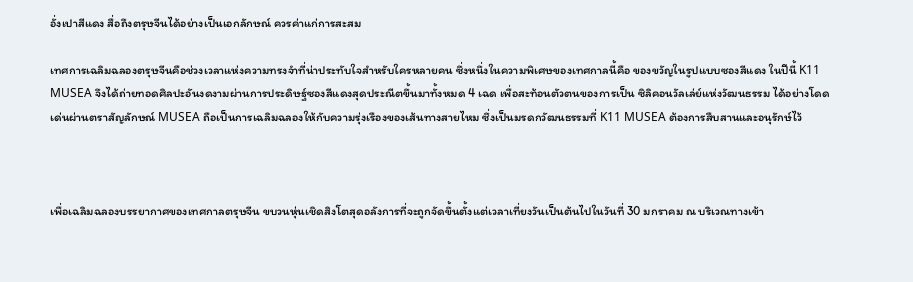อั่งเปาสีแดง สื่อถึงตรุษจีนได้อย่างเป็นเอกลักษณ์ ควรค่าแก่การสะสม

เทศการเฉลิมฉลองตรุษจีนคือช่วงเวลาแห่งความทรงจำที่น่าประทับใจสำหรับใครหลายคน ซึ่งหนึ่งในความพิเศษของเทศกาลนี้คือ ของขวัญในรูปแบบซองสีแดง ในปีนี้ K11 MUSEA จึงได้ถ่ายทอดศิลปะอันงดงามผ่านการประดิษฐ์ซองสีแดงสุดประณีตขึ้นมาทั้งหมด 4 เฉด เพื่อสะท้อนตัวตนของการเป็น ซิลิคอนวัลเล่ย์แห่งวัฒนธรรม ได้อย่างโดดเด่นผ่านตราสัญลักษณ์ MUSEA ถือเป็นการเฉลิมฉลองให้กับความรุ่งเรืองของเส้นทางสายไหม ซึ่งเป็นมรดกวัฒนธรรมที่ K11 MUSEA ต้องการสืบสานและอนุรักษ์ไว้



เพื่อเฉลิมฉลองบรรยากาศของเทศกาลตรุษจีน ขบวนหุ่นเชิดสิงโตสุดอลังการที่จะถูกจัดขึ้นตั้งแต่เวลาเที่ยงวันเป็นต้นไปในวันที่ 30 มกราคม ณ บริเวณทางเข้า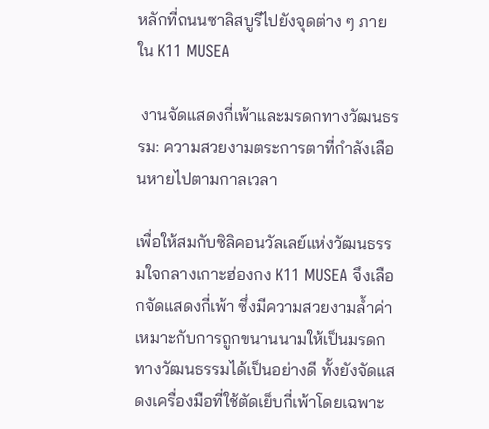หลักที่ถนนซาลิสบูรีไปยังจุดต่าง ๆ ภายใน K11 MUSEA

 งานจัดแสดงกี่เพ้าและมรดกทางวัฒนธรรม: ความสวยงามตระการตาที่กำลังเลือนหายไปตามกาลเวลา

เพื่อให้สมกับซิลิคอนวัลเลย์แห่งวัฒนธรรมใจกลางเกาะฮ่องกง K11 MUSEA จึงเลือกจัดแสดงกี่เพ้า ซึ่งมีความสวยงามล้ำค่า เหมาะกับการถูกขนานนามให้เป็นมรดกทางวัฒนธรรมได้เป็นอย่างดี ทั้งยังจัดแสดงเครื่องมือที่ใช้ตัดเย็บกี่เพ้าโดยเฉพาะ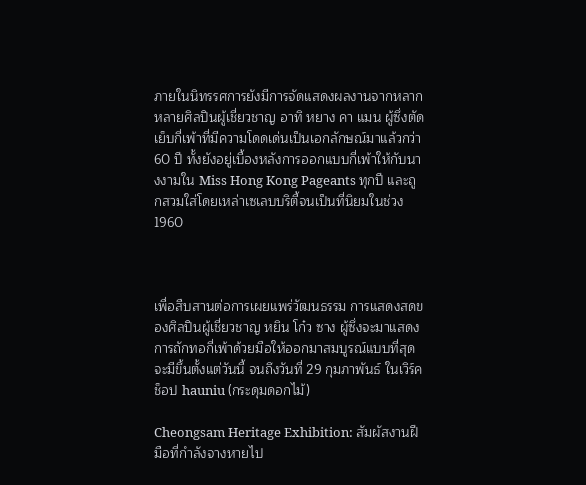ภายในนิทรรศการยังมีการจัดแสดงผลงานจากหลากหลายศิลปินผู้เชี่ยวชาญ อาทิ หยาง คา แมน ผู้ซึ่งตัดเย็บกี่เพ้าที่มีความโดดเด่นเป็นเอกลักษณ์มาแล้วกว่า 60 ปี ทั้งยังอยู่เบื้องหลังการออกแบบกี่เพ้าให้กับนางงามใน Miss Hong Kong Pageants ทุกปี และถูกสวมใส่โดยเหล่าเซเลบบริตี้จนเป็นที่นิยมในช่วง 1960



เพื่อสืบสานต่อการเผยแพร่วัฒนธรรม การแสดงสดของศิลปินผู้เชี่ยวชาญ หยิน โก๋ว ซาง ผู้ซึ่งจะมาแสดงการถักทอกี่เพ้าด้วยมือให้ออกมาสมบูรณ์แบบที่สุด จะมีขึ้นตั้งแต่วันนี้ จนถึงวันที่ 29 กุมภาพันธ์ ในเวิร์คช็อป hauniu (กระดุมดอกไม้)

Cheongsam Heritage Exhibition: สัมผัสงานฝีมือที่กำลังจางหายไป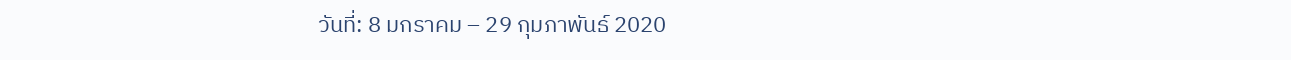วันที่: 8 มกราคม – 29 กุมภาพันธ์ 2020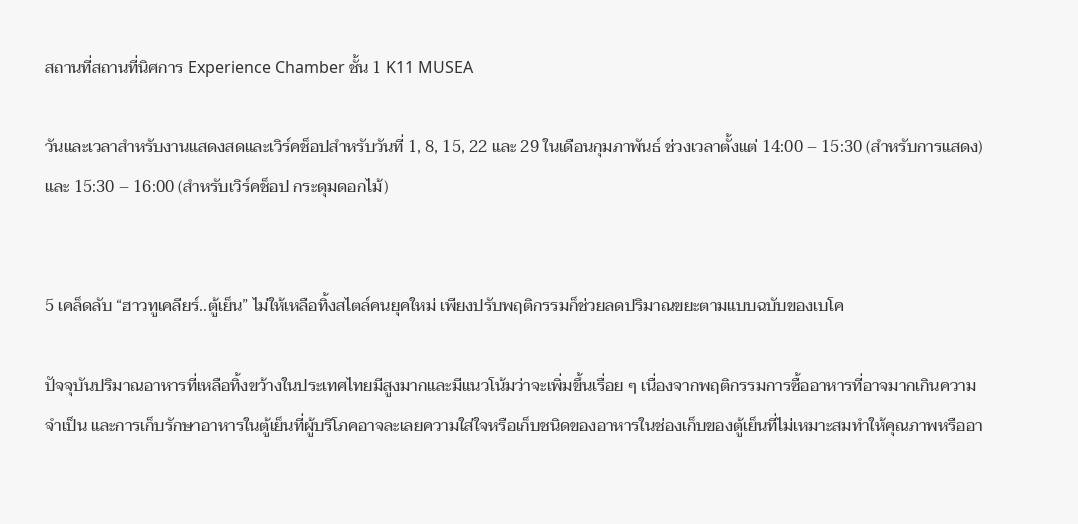สถานที่สถานที่นิศการ Experience Chamber ชั้น 1 K11 MUSEA

วันและเวลาสำหรับงานแสดงสดและเวิร์คช็อปสำหรับวันที่ 1, 8, 15, 22 และ 29 ในเดือนกุมภาพันธ์ ช่วงเวลาตั้งแต่ 14:00 – 15:30 (สำหรับการแสดง) และ 15:30 – 16:00 (สำหรับเวิร์คช็อป กระดุมดอกไม้)


5 เคล็ดลับ “ฮาวทูเคลียร์..ตู้เย็น” ไม่ให้เหลือทิ้งสไตล์คนยุคใหม่ เพียงปรับพฤติกรรมก็ช่วยลดปริมาณขยะตามแบบฉบับของเบโค

ปัจจุบันปริมาณอาหารที่เหลือทิ้งขว้างในประเทศไทยมีสูงมากและมีแนวโน้มว่าจะเพิ่มขึ้นเรื่อย ๆ เนื่องจากพฤติกรรมการซื้ออาหารที่อาจมากเกินความจำเป็น และการเก็บรักษาอาหารในตู้เย็นที่ผู้บริโภคอาจละเลยความใส่ใจหรือเก็บชนิดของอาหารในช่องเก็บของตู้เย็นที่ไม่เหมาะสมทำให้คุณภาพหรืออา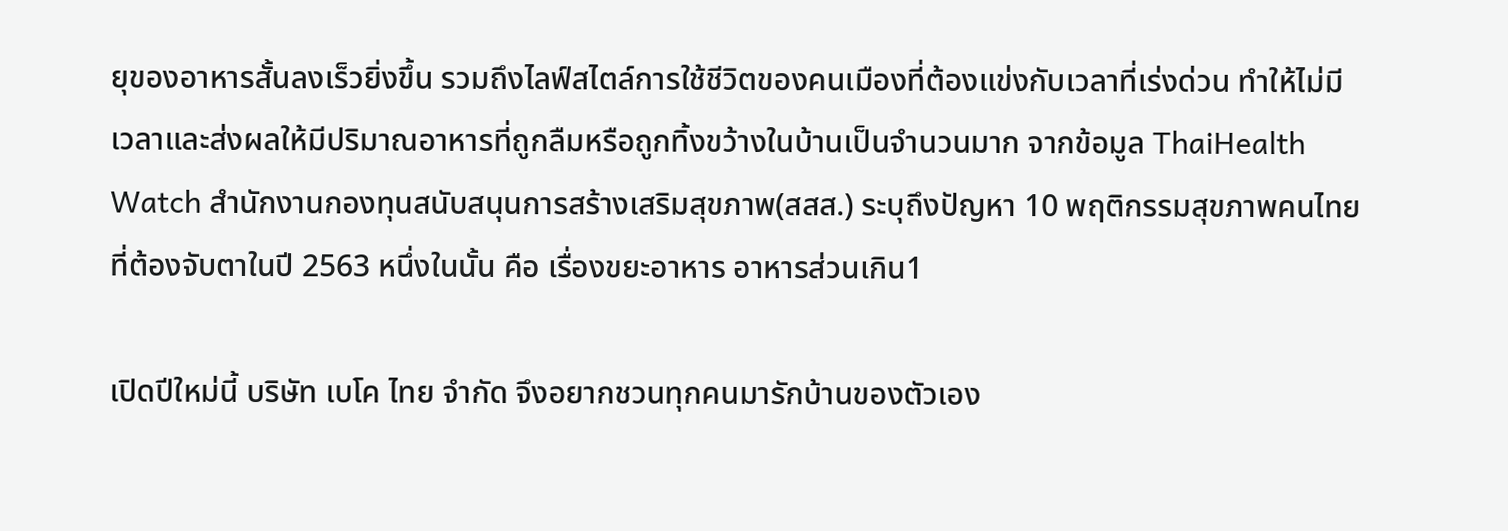ยุของอาหารสั้นลงเร็วยิ่งขึ้น รวมถึงไลฟ์สไตล์การใช้ชีวิตของคนเมืองที่ต้องแข่งกับเวลาที่เร่งด่วน ทำให้ไม่มีเวลาและส่งผลให้มีปริมาณอาหารที่ถูกลืมหรือถูกทิ้งขว้างในบ้านเป็นจำนวนมาก จากข้อมูล ThaiHealth Watch สำนักงานกองทุนสนับสนุนการสร้างเสริมสุขภาพ(สสส.) ระบุถึงปัญหา 10 พฤติกรรมสุขภาพคนไทยที่ต้องจับตาในปี 2563 หนึ่งในนั้น คือ เรื่องขยะอาหาร อาหารส่วนเกิน1

เปิดปีใหม่นี้ บริษัท เบโค ไทย จำกัด จึงอยากชวนทุกคนมารักบ้านของตัวเอง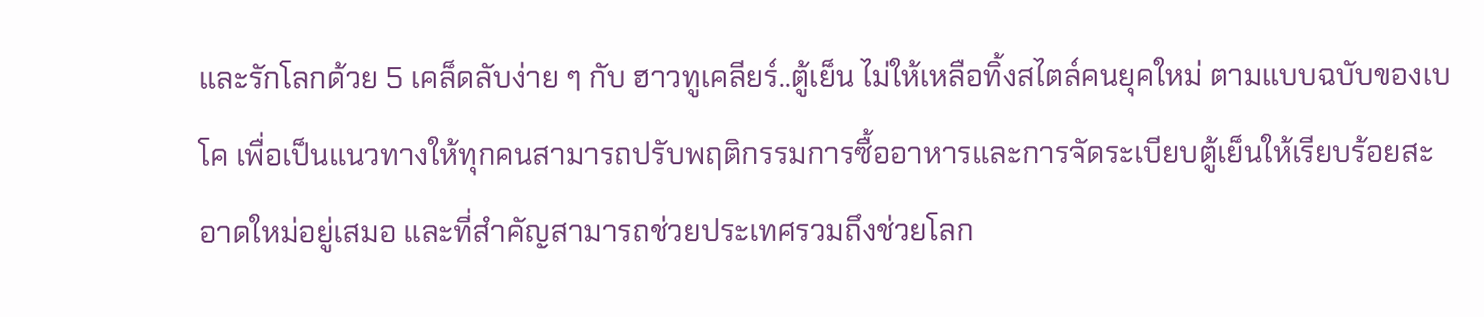และรักโลกด้วย 5 เคล็ดลับง่าย ๆ กับ ฮาวทูเคลียร์..ตู้เย็น ไม่ให้เหลือทิ้งสไตล์คนยุคใหม่ ตามแบบฉบับของเบโค เพื่อเป็นแนวทางให้ทุกคนสามารถปรับพฤติกรรมการซื้ออาหารและการจัดระเบียบตู้เย็นให้เรียบร้อยสะอาดใหม่อยู่เสมอ และที่สำคัญสามารถช่วยประเทศรวมถึงช่วยโลก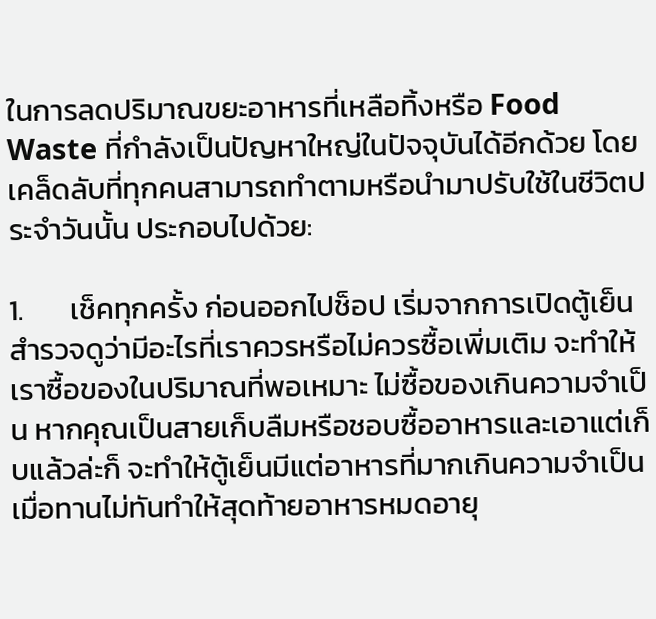ในการลดปริมาณขยะอาหารที่เหลือทิ้งหรือ Food Waste ที่กำลังเป็นปัญหาใหญ่ในปัจจุบันได้อีกด้วย โดยเคล็ดลับที่ทุกคนสามารถทำตามหรือนำมาปรับใช้ในชีวิตประจำวันนั้น ประกอบไปด้วย:

1.       เช็คทุกครั้ง ก่อนออกไปช็อป เริ่มจากการเปิดตู้เย็นสำรวจดูว่ามีอะไรที่เราควรหรือไม่ควรซื้อเพิ่มเติม จะทำให้เราซื้อของในปริมาณที่พอเหมาะ ไม่ซื้อของเกินความจำเป็น หากคุณเป็นสายเก็บลืมหรือชอบซื้ออาหารและเอาแต่เก็บแล้วล่ะก็ จะทำให้ตู้เย็นมีแต่อาหารที่มากเกินความจำเป็น เมื่อทานไม่ทันทำให้สุดท้ายอาหารหมดอายุ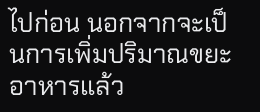ไปก่อน นอกจากจะเป็นการเพิ่มปริมาณขยะอาหารแล้ว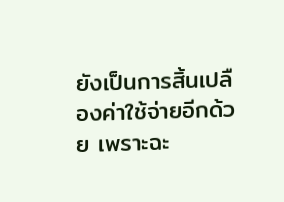ยังเป็นการสิ้นเปลืองค่าใช้จ่ายอีกด้วย เพราะฉะ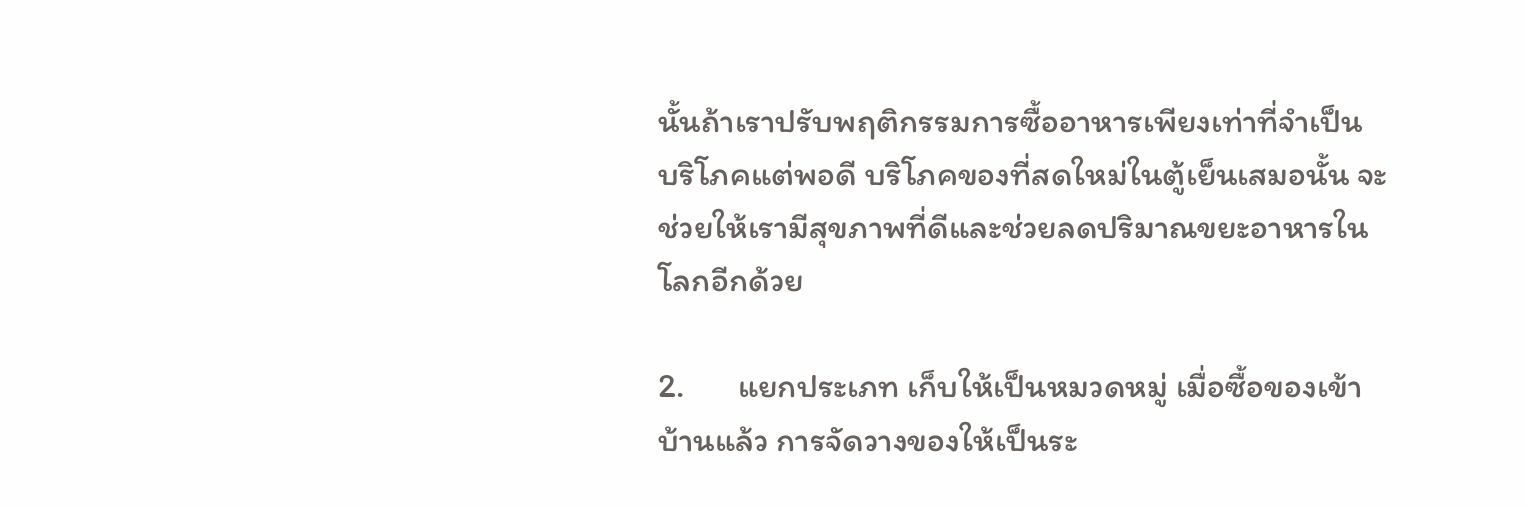นั้นถ้าเราปรับพฤติกรรมการซื้ออาหารเพียงเท่าที่จำเป็น บริโภคแต่พอดี บริโภคของที่สดใหม่ในตู้เย็นเสมอนั้น จะช่วยให้เรามีสุขภาพที่ดีและช่วยลดปริมาณขยะอาหารในโลกอีกด้วย

2.       แยกประเภท เก็บให้เป็นหมวดหมู่ เมื่อซื้อของเข้าบ้านแล้ว การจัดวางของให้เป็นระ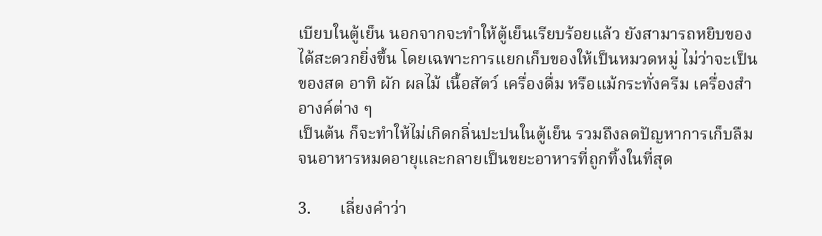เบียบในตู้เย็น นอกจากจะทำให้ตู้เย็นเรียบร้อยแล้ว ยังสามารถหยิบของได้สะดวกยิ่งขึ้น โดยเฉพาะการแยกเก็บของให้เป็นหมวดหมู่ ไม่ว่าจะเป็นของสด อาทิ ผัก ผลไม้ เนื้อสัตว์ เครื่องดื่ม หรือแม้กระทั่งครีม เครื่องสำอางค์ต่าง ๆ
เป็นต้น ก็จะทำให้ไม่เกิดกลิ่นปะปนในตู้เย็น รวมถึงลดปัญหาการเก็บลืมจนอาหารหมดอายุและกลายเป็นขยะอาหารที่ถูกทิ้งในที่สุด

3.       เลี่ยงคำว่า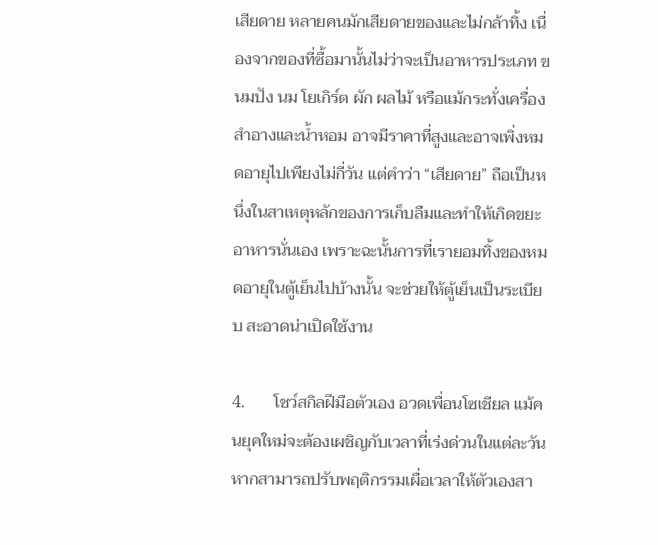เสียดาย หลายคนมักเสียดายของและไม่กล้าทิ้ง เนื่องจากของที่ซื้อมานั้นไม่ว่าจะเป็นอาหารประเภท ขนมปัง นม โยเกิร์ต ผัก ผลไม้ หรือแม้กระทั่งเครื่องสำอางและน้ำหอม อาจมีราคาที่สูงและอาจเพิ่งหมดอายุไปเพียงไม่กี่วัน แต่คำว่า “เสียดาย” ถือเป็นหนึ่งในสาเหตุหลักของการเก็บลืมและทำให้เกิดขยะอาหารนั่นเอง เพราะฉะนั้นการที่เรายอมทิ้งของหมดอายุในตู้เย็นไปบ้างนั้น จะช่วยให้ตู้เย็นเป็นระเบียบ สะอาดน่าเปิดใช้งาน

4.       โชว์สกิลฝีมือตัวเอง อวดเพื่อนโซเชียล แม้คนยุคใหม่จะต้องเผชิญกับเวลาที่เร่งด่วนในแต่ละวัน หากสามารถปรับพฤติกรรมเผื่อเวลาให้ตัวเองสา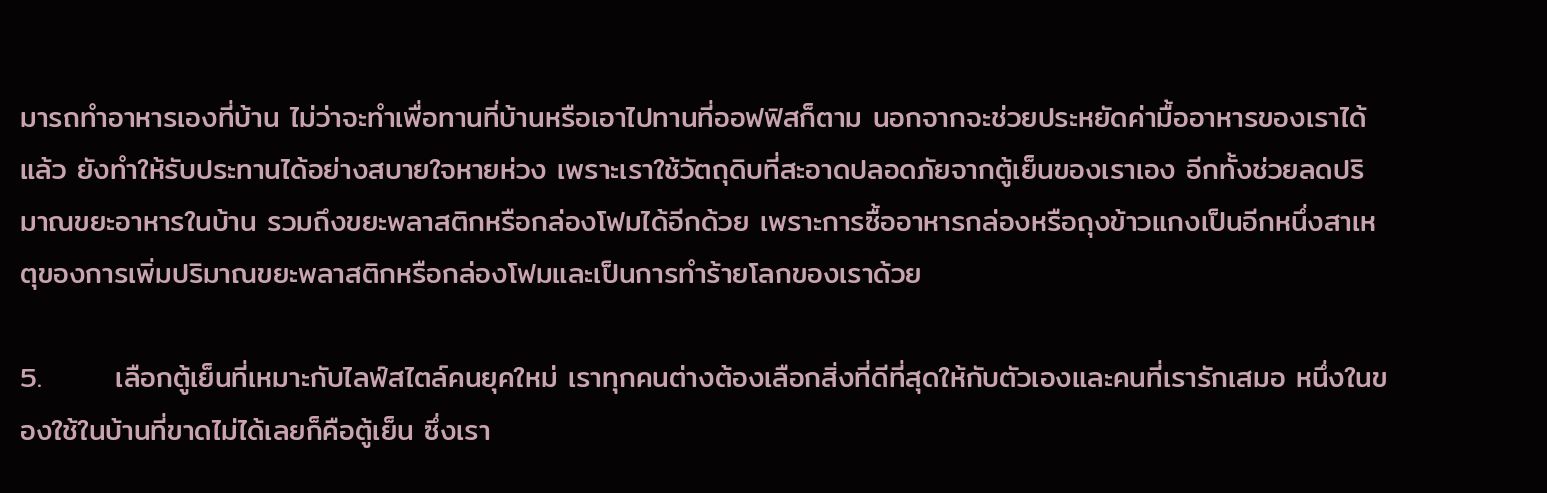มารถทำอาหารเองที่บ้าน ไม่ว่าจะทำเพื่อทานที่บ้านหรือเอาไปทานที่ออฟฟิสก็ตาม นอกจากจะช่วยประหยัดค่ามื้ออาหารของเราได้แล้ว ยังทำให้รับประทานได้อย่างสบายใจหายห่วง เพราะเราใช้วัตถุดิบที่สะอาดปลอดภัยจากตู้เย็นของเราเอง อีกทั้งช่วยลดปริมาณขยะอาหารในบ้าน รวมถึงขยะพลาสติกหรือกล่องโฟมได้อีกด้วย เพราะการซื้ออาหารกล่องหรือถุงข้าวแกงเป็นอีกหนึ่งสาเหตุของการเพิ่มปริมาณขยะพลาสติกหรือกล่องโฟมและเป็นการทำร้ายโลกของเราด้วย

5.       เลือกตู้เย็นที่เหมาะกับไลฟ์สไตล์คนยุคใหม่ เราทุกคนต่างต้องเลือกสิ่งที่ดีที่สุดให้กับตัวเองและคนที่เรารักเสมอ หนึ่งในของใช้ในบ้านที่ขาดไม่ได้เลยก็คือตู้เย็น ซึ่งเรา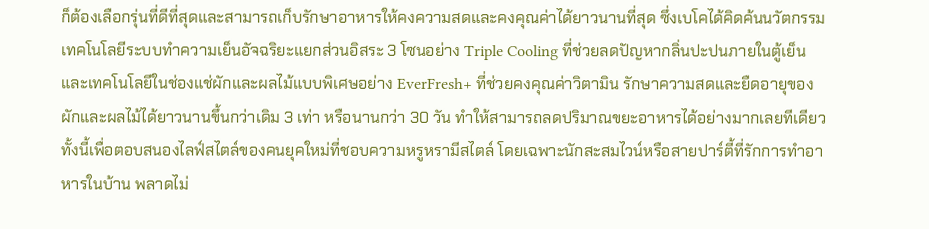ก็ต้องเลือกรุ่นที่ดีที่สุดและสามารถเก็บรักษาอาหารให้คงความสดและคงคุณค่าได้ยาวนานที่สุด ซึ่งเบโคได้คิดค้นนวัตกรรมเทคโนโลยีระบบทำความเย็นอัจฉริยะแยกส่วนอิสระ 3 โซนอย่าง Triple Cooling ที่ช่วยลดปัญหากลิ่นปะปนภายในตู้เย็น และเทคโนโลยีในช่องแช่ผักและผลไม้แบบพิเศษอย่าง EverFresh+ ที่ช่วยคงคุณค่าวิตามิน รักษาความสดและยืดอายุของผักและผลไม้ได้ยาวนานขึ้นกว่าเดิม 3 เท่า หรือนานกว่า 30 วัน ทำให้สามารถลดปริมาณขยะอาหารได้อย่างมากเลยทีเดียว ทั้งนี้เพื่อตอบสนองไลฟ์สไตล์ของคนยุคใหม่ที่ชอบความหรูหรามีสไตล์ โดยเฉพาะนักสะสมไวน์หรือสายปาร์ตี้ที่รักการทำอาหารในบ้าน พลาดไม่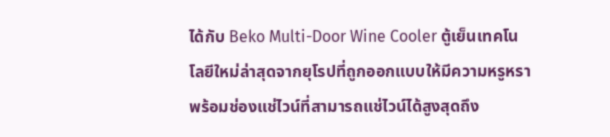ได้กับ Beko Multi-Door Wine Cooler ตู้เย็นเทคโนโลยีใหม่ล่าสุดจากยุโรปที่ถูกออกแบบให้มีความหรูหรา พร้อมช่องแช่ไวน์ที่สามารถแช่ไวน์ได้สูงสุดถึง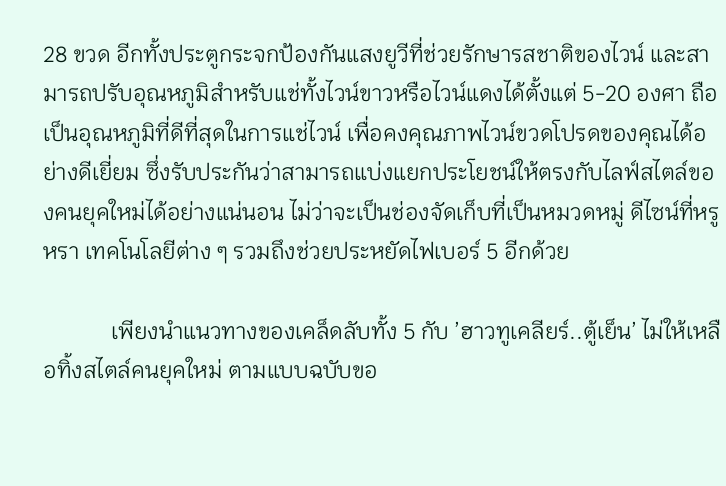28 ขวด อีกทั้งประตูกระจกป้องกันแสงยูวีที่ช่วยรักษารสชาติของไวน์ และสามารถปรับอุณหภูมิสำหรับแช่ทั้งไวน์ขาวหรือไวน์แดงได้ตั้งแต่ 5-20 องศา ถือเป็นอุณหภูมิที่ดีที่สุดในการแช่ไวน์ เพื่อคงคุณภาพไวน์ขวดโปรดของคุณได้อย่างดีเยี่ยม ซึ่งรับประกันว่าสามารถแบ่งแยกประโยชน์ให้ตรงกับไลฟ์สไตล์ของคนยุคใหม่ได้อย่างแน่นอน ไม่ว่าจะเป็นช่องจัดเก็บที่เป็นหมวดหมู่ ดีไซน์ที่หรูหรา เทคโนโลยีต่าง ๆ รวมถึงช่วยประหยัดไฟเบอร์ 5 อีกด้วย

            เพียงนำแนวทางของเคล็ดลับทั้ง 5 กับ ’ฮาวทูเคลียร์..ตู้เย็น’ ไม่ให้เหลือทิ้งสไตล์คนยุคใหม่ ตามแบบฉบับขอ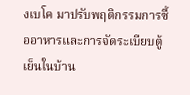งเบโค มาปรับพฤติกรรมการซื้ออาหารและการจัดระเบียบตู้เย็นในบ้าน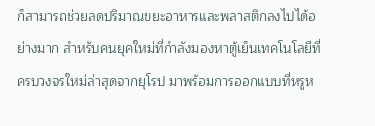ก็สามารถช่วยลดปริมาณขยะอาหารและพลาสติกลงไปได้อย่างมาก สำหรับคนยุคใหม่ที่กำลังมองหาตู้เย็นเทคโนโลยีที่ครบวงจรใหม่ล่าสุดจากยุโรป มาพร้อมการออกแบบที่หรูห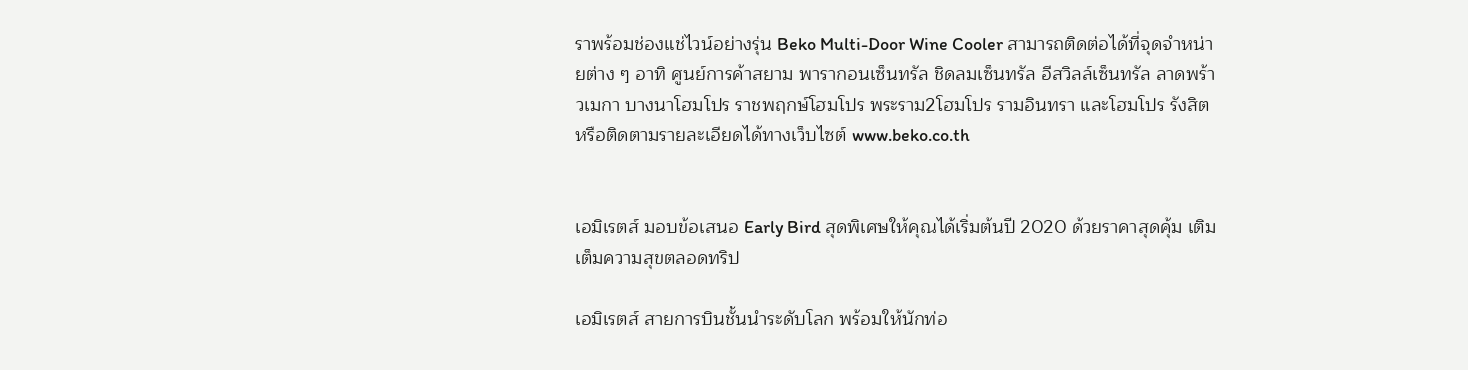ราพร้อมช่องแช่ไวน์อย่างรุ่น Beko Multi-Door Wine Cooler สามารถติดต่อได้ที่จุดจำหน่ายต่าง ๆ อาทิ ศูนย์การค้าสยาม พารากอนเซ็นทรัล ชิดลมเซ็นทรัล อีสวิลล์เซ็นทรัล ลาดพร้าวเมกา บางนาโฮมโปร ราชพฤกษ์โฮมโปร พระราม2โฮมโปร รามอินทรา และโฮมโปร รังสิต หรือติดตามรายละเอียดได้ทางเว็บไซต์ www.beko.co.th


เอมิเรตส์ มอบข้อเสนอ Early Bird สุดพิเศษให้คุณได้เริ่มต้นปี 2020 ด้วยราคาสุดคุ้ม เติมเต็มความสุขตลอดทริป

เอมิเรตส์ สายการบินชั้นนำระดับโลก พร้อมให้นักท่อ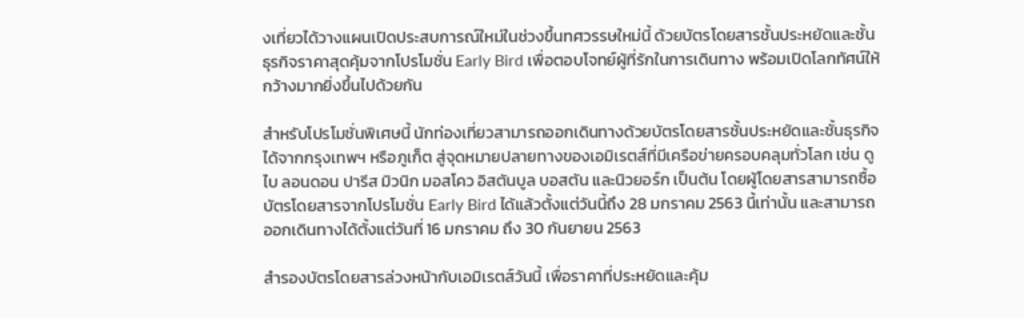งเที่ยวได้วางแผนเปิดประสบการณ์ใหม่ในช่วงขึ้นทศวรรษใหม่นี้ ด้วยบัตรโดยสารชั้นประหยัดและชั้นธุรกิจราคาสุดคุ้มจากโปรโมชั่น Early Bird เพื่อตอบโจทย์ผู้ที่รักในการเดินทาง พร้อมเปิดโลกทัศน์ให้กว้างมากยิ่งขึ้นไปด้วยกัน

สำหรับโปรโมชั่นพิเศษนี้ นักท่องเที่ยวสามารถออกเดินทางด้วยบัตรโดยสารชั้นประหยัดและชั้นธุรกิจได้จากกรุงเทพฯ หรือภูเก็ต สู่จุดหมายปลายทางของเอมิเรตส์ที่มีเครือข่ายครอบคลุมทั่วโลก เช่น ดูไบ ลอนดอน ปารีส มิวนิก มอสโคว อิสตันบูล บอสตัน และนิวยอร์ก เป็นต้น โดยผู้โดยสารสามารถซื้อบัตรโดยสารจากโปรโมชั่น Early Bird ได้แล้วตั้งแต่วันนี้ถึง 28 มกราคม 2563 นี้เท่านั้น และสามารถออกเดินทางได้ตั้งแต่วันที่ 16 มกราคม ถึง 30 กันยายน 2563

สำรองบัตรโดยสารล่วงหน้ากับเอมิเรตส์วันนี้ เพื่อราคาที่ประหยัดและคุ้ม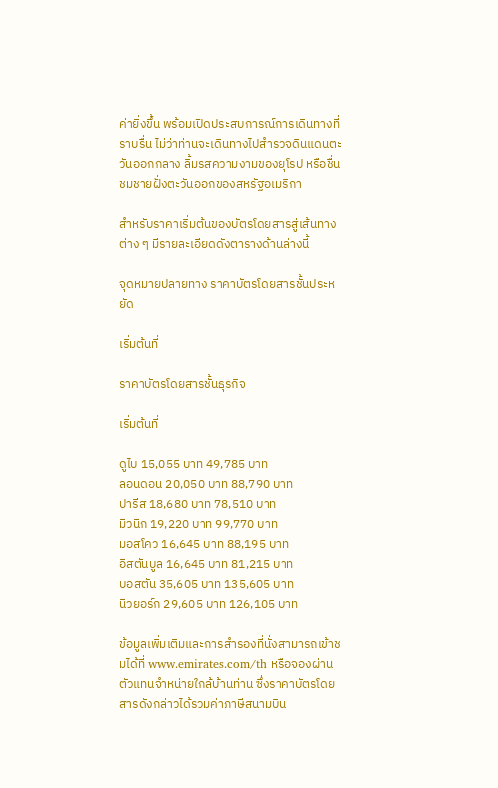ค่ายิ่งขึ้น พร้อมเปิดประสบการณ์การเดินทางที่ราบรื่น ไม่ว่าท่านจะเดินทางไปสำรวจดินแดนตะวันออกกลาง ลิ้มรสความงามของยุโรป หรือชื่นชมชายฝั่งตะวันออกของสหรัฐอเมริกา

สำหรับราคาเริ่มต้นของบัตรโดยสารสู่เส้นทางต่าง ๆ มีรายละเอียดดังตารางด้านล่างนี้

จุดหมายปลายทาง ราคาบัตรโดยสารชั้นประหยัด

เริ่มต้นที่

ราคาบัตรโดยสารชั้นธุรกิจ

เริ่มต้นที่

ดูไบ 15,055 บาท 49,785 บาท
ลอนดอน 20,050 บาท 88,790 บาท
ปารีส 18,680 บาท 78,510 บาท
มิวนิก 19,220 บาท 99,770 บาท
มอสโคว 16,645 บาท 88,195 บาท
อิสตันบูล 16,645 บาท 81,215 บาท
บอสตัน 35,605 บาท 135,605 บาท
นิวยอร์ก 29,605 บาท 126,105 บาท

ข้อมูลเพิ่มเติมและการสำรองที่นั่งสามารถเข้าชมได้ที่ www.emirates.com/th หรือจองผ่านตัวแทนจำหน่ายใกล้บ้านท่าน ซึ่งราคาบัตรโดยสารดังกล่าวได้รวมค่าภาษีสนามบิน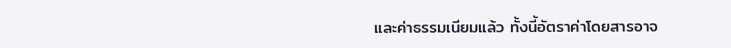และค่าธรรมเนียมแล้ว ทั้งนี้อัตราค่าโดยสารอาจ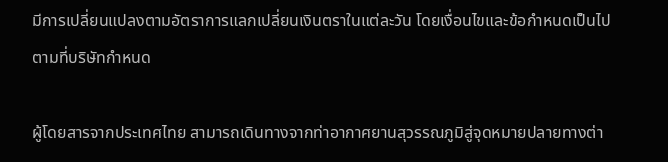มีการเปลี่ยนแปลงตามอัตราการแลกเปลี่ยนเงินตราในแต่ละวัน โดยเงื่อนไขและข้อกำหนดเป็นไปตามที่บริษัทกำหนด

ผู้โดยสารจากประเทศไทย สามารถเดินทางจากท่าอากาศยานสุวรรณภูมิสู่จุดหมายปลายทางต่า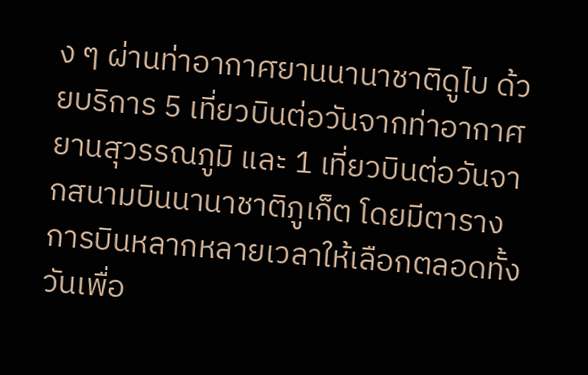ง ๆ ผ่านท่าอากาศยานนานาชาติดูไบ ด้วยบริการ 5 เที่ยวบินต่อวันจากท่าอากาศยานสุวรรณภูมิ และ 1 เที่ยวบินต่อวันจากสนามบินนานาชาติภูเก็ต โดยมีตารางการบินหลากหลายเวลาให้เลือกตลอดทั้งวันเพื่อ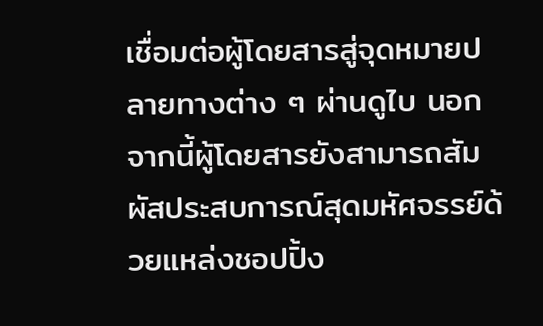เชื่อมต่อผู้โดยสารสู่จุดหมายปลายทางต่าง ๆ ผ่านดูไบ นอกจากนี้ผู้โดยสารยังสามารถสัมผัสประสบการณ์สุดมหัศจรรย์ด้วยแหล่งชอปปิ้ง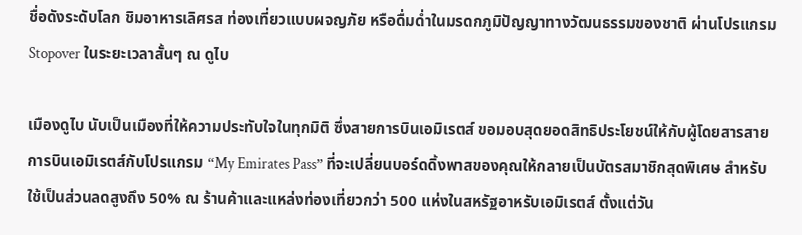ชื่อดังระดับโลก ชิมอาหารเลิศรส ท่องเที่ยวแบบผจญภัย หรือดื่มด่ำในมรดกภูมิปัญญาทางวัฒนธรรมของชาติ ผ่านโปรแกรม Stopover ในระยะเวลาสั้นๆ ณ ดูไบ

เมืองดูไบ นับเป็นเมืองที่ให้ความประทับใจในทุกมิติ ซึ่งสายการบินเอมิเรตส์ ขอมอบสุดยอดสิทธิประโยชน์ให้กับผู้โดยสารสายการบินเอมิเรตส์กับโปรแกรม “My Emirates Pass” ที่จะเปลี่ยนบอร์ดดิ้งพาสของคุณให้กลายเป็นบัตรสมาชิกสุดพิเศษ สำหรับใช้เป็นส่วนลดสูงถึง 50% ณ ร้านค้าและแหล่งท่องเที่ยวกว่า 500 แห่งในสหรัฐอาหรับเอมิเรตส์ ตั้งแต่วัน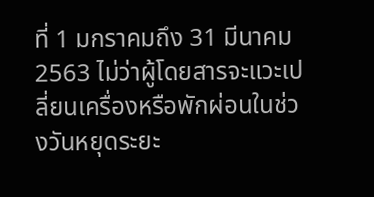ที่ 1 มกราคมถึง 31 มีนาคม 2563 ไม่ว่าผู้โดยสารจะแวะเปลี่ยนเครื่องหรือพักผ่อนในช่วงวันหยุดระยะ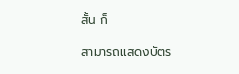สั้น ก็

สามารถแสดงบัตร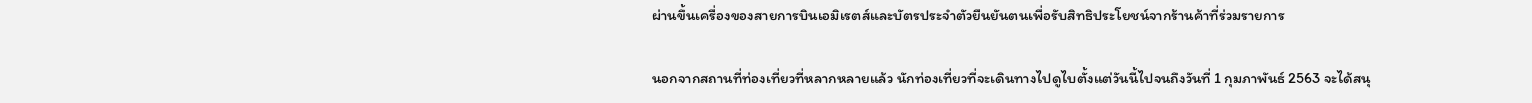ผ่านขึ้นเครื่องของสายการบินเอมิเรตส์และบัตรประจำตัวยืนยันตนเพื่อรับสิทธิประโยชน์จากร้านค้าที่ร่วมรายการ

นอกจากสถานที่ท่องเที่ยวที่หลากหลายแล้ว นักท่องเที่ยวที่จะเดินทางไปดูไบตั้งแต่วันนี้ไปจนถึงวันที่ 1 กุมภาพันธ์ 2563 จะได้สนุ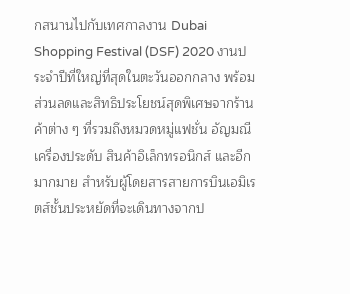กสนานไปกับเทศกาลงาน Dubai Shopping Festival (DSF) 2020 งานประจำปีที่ใหญ่ที่สุดในตะวันออกกลาง พร้อมส่วนลดและสิทธิประโยชน์สุดพิเศษจากร้านค้าต่าง ๆ ที่รวมถึงหมวดหมู่แฟชั่น อัญมณีเครื่องประดับ สินค้าอิเล็กทรอนิกส์ และอีกมากมาย สำหรับผู้โดยสารสายการบินเอมิเรตส์ชั้นประหยัดที่จะเดินทางจากป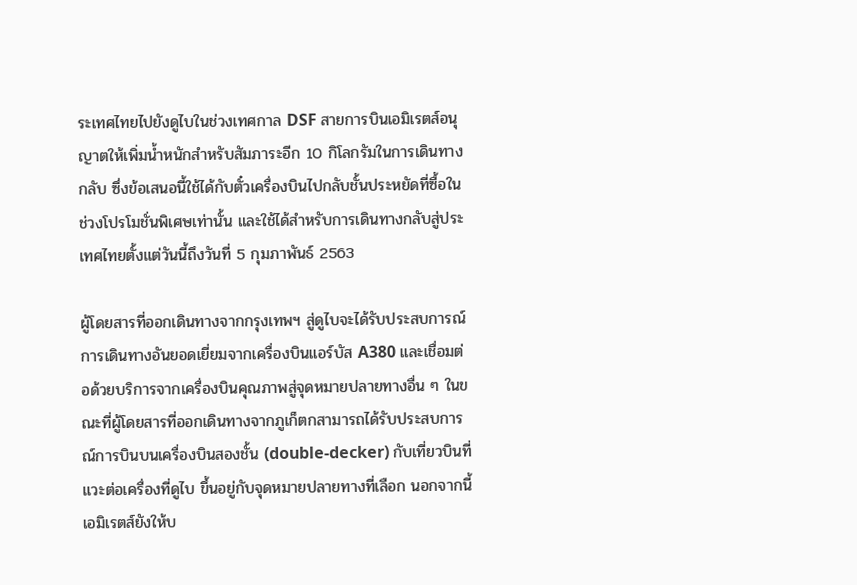ระเทศไทยไปยังดูไบในช่วงเทศกาล DSF สายการบินเอมิเรตส์อนุญาตให้เพิ่มน้ำหนักสำหรับสัมภาระอีก 10 กิโลกรัมในการเดินทางกลับ ซึ่งข้อเสนอนี้ใช้ได้กับตั๋วเครื่องบินไปกลับชั้นประหยัดที่ซื้อในช่วงโปรโมชั่นพิเศษเท่านั้น และใช้ได้สำหรับการเดินทางกลับสู่ประเทศไทยตั้งแต่วันนี้ถึงวันที่ 5 กุมภาพันธ์ 2563

ผู้โดยสารที่ออกเดินทางจากกรุงเทพฯ สู่ดูไบจะได้รับประสบการณ์การเดินทางอันยอดเยี่ยมจากเครื่องบินแอร์บัส A380 และเชื่อมต่อด้วยบริการจากเครื่องบินคุณภาพสู่จุดหมายปลายทางอื่น ๆ ในขณะที่ผู้โดยสารที่ออกเดินทางจากภูเก็ตกสามารถได้รับประสบการณ์การบินบนเครื่องบินสองชั้น (double-decker) กับเที่ยวบินที่แวะต่อเครื่องที่ดูไบ ขึ้นอยู่กับจุดหมายปลายทางที่เลือก นอกจากนี้ เอมิเรตส์ยังให้บ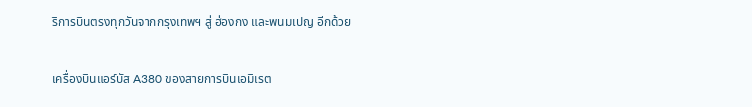ริการบินตรงทุกวันจากกรุงเทพฯ สู่ ฮ่องกง และพนมเปญ อีกด้วย

เครื่องบินแอร์บัส A380 ของสายการบินเอมิเรต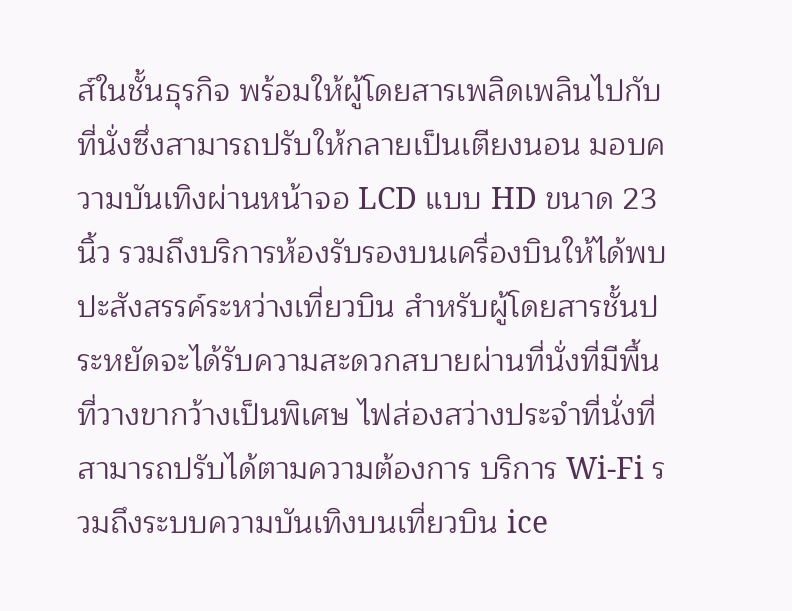ส์ในชั้นธุรกิจ พร้อมให้ผู้โดยสารเพลิดเพลินไปกับที่นั่งซึ่งสามารถปรับให้กลายเป็นเตียงนอน มอบความบันเทิงผ่านหน้าจอ LCD แบบ HD ขนาด 23 นิ้ว รวมถึงบริการห้องรับรองบนเครื่องบินให้ได้พบปะสังสรรค์ระหว่างเที่ยวบิน สำหรับผู้โดยสารชั้นประหยัดจะได้รับความสะดวกสบายผ่านที่นั่งที่มีพื้นที่วางขากว้างเป็นพิเศษ ไฟส่องสว่างประจำที่นั่งที่สามารถปรับได้ตามความต้องการ บริการ Wi-Fi รวมถึงระบบความบันเทิงบนเที่ยวบิน ice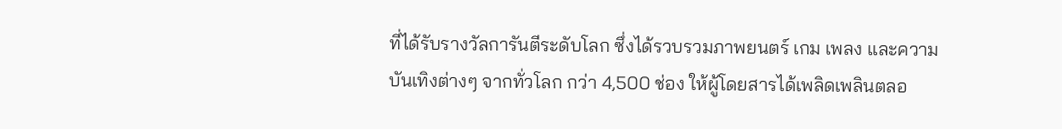ที่ได้รับรางวัลการันตีระดับโลก ซึ่งได้รวบรวมภาพยนตร์ เกม เพลง และความบันเทิงต่างๆ จากทั่วโลก กว่า 4,500 ช่อง ให้ผู้โดยสารได้เพลิดเพลินตลอ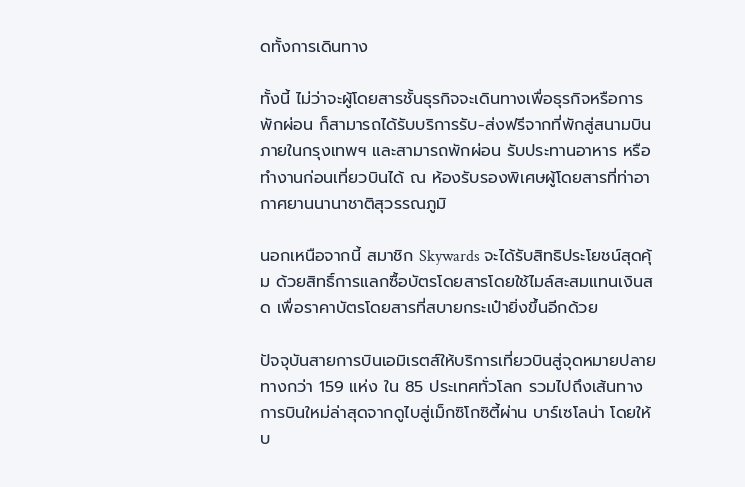ดทั้งการเดินทาง

ทั้งนี้ ไม่ว่าจะผู้โดยสารชั้นธุรกิจจะเดินทางเพื่อธุรกิจหรือการพักผ่อน ก็สามารถได้รับบริการรับ-ส่งฟรีจากที่พักสู่สนามบิน ภายในกรุงเทพฯ และสามารถพักผ่อน รับประทานอาหาร หรือทำงานก่อนเที่ยวบินได้ ณ ห้องรับรองพิเศษผู้โดยสารที่ท่าอากาศยานนานาชาติสุวรรณภูมิ

นอกเหนือจากนี้ สมาชิก Skywards จะได้รับสิทธิประโยชน์สุดคุ้ม ด้วยสิทธิ์การแลกซื้อบัตรโดยสารโดยใช้ไมล์สะสมแทนเงินสด เพื่อราคาบัตรโดยสารที่สบายกระเป๋ายิ่งขึ้นอีกด้วย

ปัจจุบันสายการบินเอมิเรตส์ให้บริการเที่ยวบินสู่จุดหมายปลายทางกว่า 159 แห่ง ใน 85 ประเทศทั่วโลก รวมไปถึงเส้นทางการบินใหม่ล่าสุดจากดูไบสู่เม็กซิโกซิตี้ผ่าน บาร์เซโลน่า โดยให้บ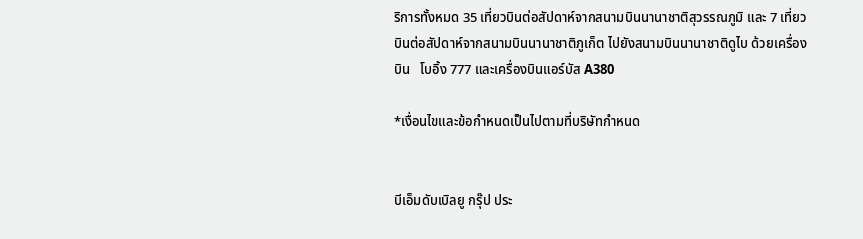ริการทั้งหมด 35 เที่ยวบินต่อสัปดาห์จากสนามบินนานาชาติสุวรรณภูมิ และ 7 เที่ยวบินต่อสัปดาห์จากสนามบินนานาชาติภูเก็ต ไปยังสนามบินนานาชาติดูไบ ด้วยเครื่องบิน   โบอิ้ง 777 และเครื่องบินแอร์บัส A380

*เงื่อนไขและข้อกำหนดเป็นไปตามที่บริษัทกำหนด


บีเอ็มดับเบิลยู กรุ๊ป ประ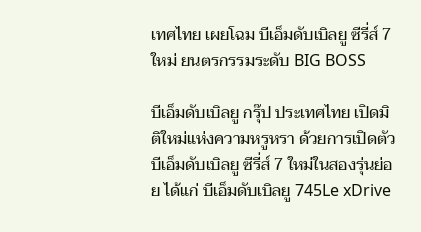เทศไทย เผยโฉม บีเอ็มดับเบิลยู ซีรี่ส์ 7 ใหม่ ยนตรกรรมระดับ BIG BOSS

บีเอ็มดับเบิลยู กรุ๊ป ประเทศไทย เปิดมิติใหม่แห่งความหรูหรา ด้วยการเปิดตัวบีเอ็มดับเบิลยู ซีรี่ส์ 7 ใหม่ในสองรุ่นย่อย ได้แก่ บีเอ็มดับเบิลยู 745Le xDrive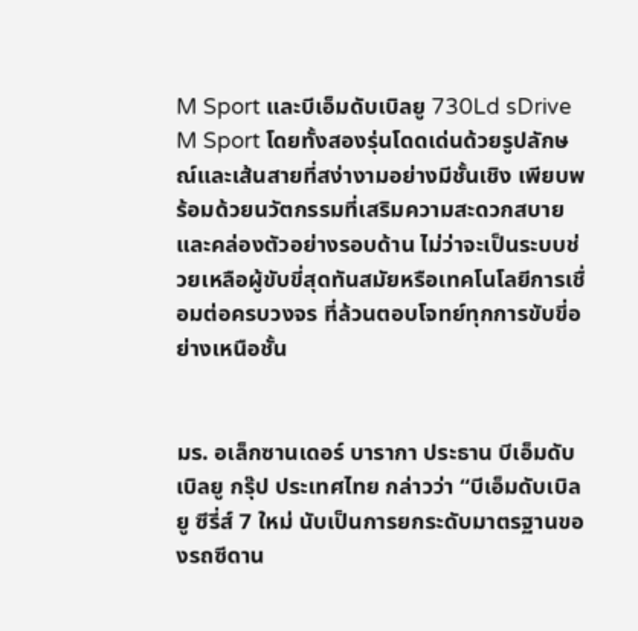M Sport และบีเอ็มดับเบิลยู 730Ld sDrive M Sport โดยทั้งสองรุ่นโดดเด่นด้วยรูปลักษณ์และเส้นสายที่สง่างามอย่างมีชั้นเชิง เพียบพร้อมด้วยนวัตกรรมที่เสริมความสะดวกสบายและคล่องตัวอย่างรอบด้าน ไม่ว่าจะเป็นระบบช่วยเหลือผู้ขับขี่สุดทันสมัยหรือเทคโนโลยีการเชื่อมต่อครบวงจร ที่ล้วนตอบโจทย์ทุกการขับขี่อย่างเหนือชั้น


มร. อเล็กซานเดอร์ บารากา ประธาน บีเอ็มดับเบิลยู กรุ๊ป ประเทศไทย กล่าวว่า “บีเอ็มดับเบิลยู ซีรี่ส์ 7 ใหม่ นับเป็นการยกระดับมาตรฐานของรถซีดาน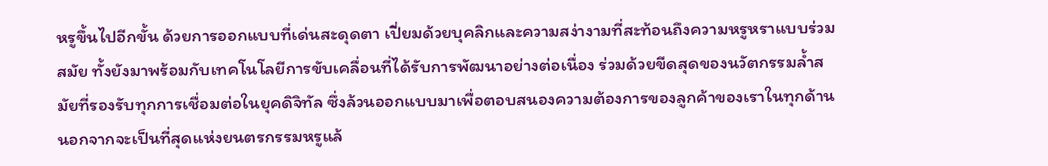หรูขึ้นไปอีกขั้น ด้วยการออกแบบที่เด่นสะดุดตา เปี่ยมด้วยบุคลิกและความสง่างามที่สะท้อนถึงความหรูหราแบบร่วมสมัย ทั้งยังมาพร้อมกับเทคโนโลยีการขับเคลื่อนที่ได้รับการพัฒนาอย่างต่อเนื่อง ร่วมด้วยขีดสุดของนวัตกรรมล้ำสมัยที่รองรับทุกการเชื่อมต่อในยุคดิจิทัล ซึ่งล้วนออกแบบมาเพื่อตอบสนองความต้องการของลูกค้าของเราในทุกด้าน นอกจากจะเป็นที่สุดแห่งยนตรกรรมหรูแล้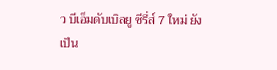ว บีเอ็มดับเบิลยู ซีรี่ส์ 7 ใหม่ ยังเป็น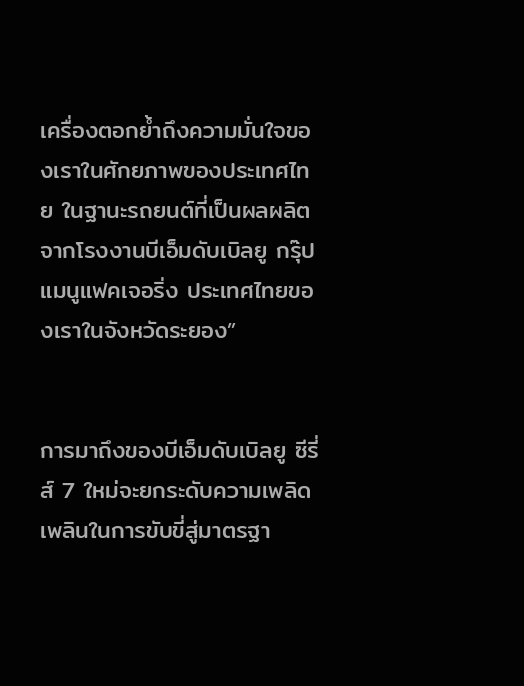เครื่องตอกย้ำถึงความมั่นใจของเราในศักยภาพของประเทศไทย ในฐานะรถยนต์ที่เป็นผลผลิตจากโรงงานบีเอ็มดับเบิลยู กรุ๊ป แมนูแฟคเจอริ่ง ประเทศไทยของเราในจังหวัดระยอง”


การมาถึงของบีเอ็มดับเบิลยู ซีรี่ส์ 7 ใหม่จะยกระดับความเพลิดเพลินในการขับขี่สู่มาตรฐา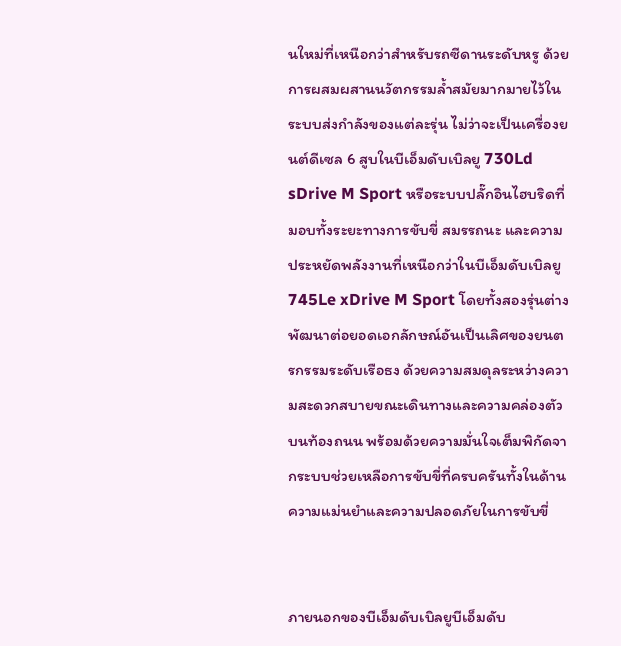นใหม่ที่เหนือกว่าสำหรับรถซีดานระดับหรู ด้วยการผสมผสานนวัตกรรมล้ำสมัยมากมายไว้ในระบบส่งกำลังของแต่ละรุ่น ไม่ว่าจะเป็นเครื่องยนต์ดีเซล 6 สูบในบีเอ็มดับเบิลยู 730Ld sDrive M Sport หรือระบบปลั๊กอินไฮบริดที่มอบทั้งระยะทางการขับขี่ สมรรถนะ และความประหยัดพลังงานที่เหนือกว่าในบีเอ็มดับเบิลยู 745Le xDrive M Sport โดยทั้งสองรุ่นต่างพัฒนาต่อยอดเอกลักษณ์อันเป็นเลิศของยนตรกรรมระดับเรือธง ด้วยความสมดุลระหว่างความสะดวกสบายขณะเดินทางและความคล่องตัวบนท้องถนน พร้อมด้วยความมั่นใจเต็มพิกัดจากระบบช่วยเหลือการขับขี่ที่ครบครันทั้งในด้านความแม่นยำและความปลอดภัยในการขับขี่


ภายนอกของบีเอ็มดับเบิลยูบีเอ็มดับ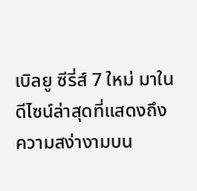เบิลยู ซีรี่ส์ 7 ใหม่ มาในดีไซน์ล่าสุดที่แสดงถึงความสง่างามบน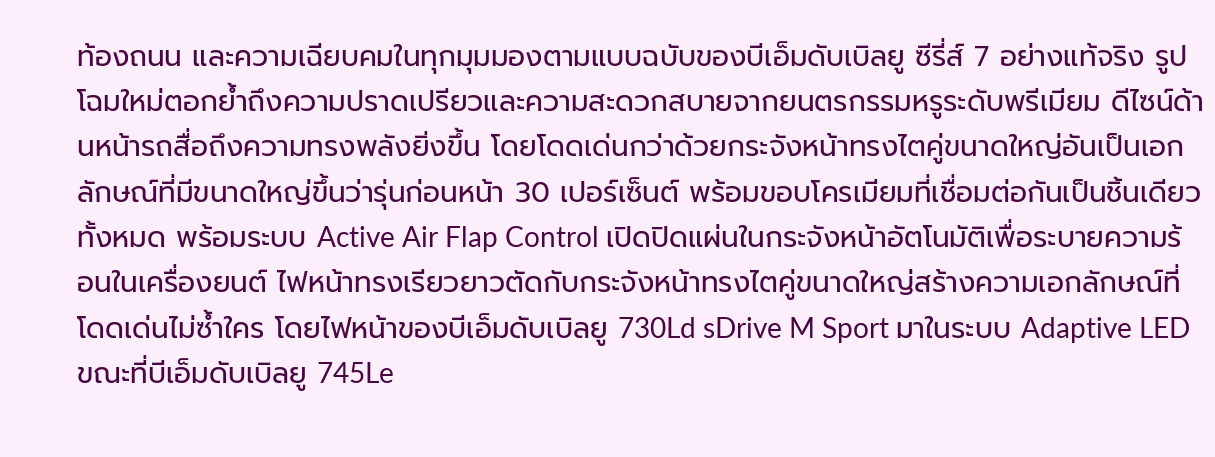ท้องถนน และความเฉียบคมในทุกมุมมองตามแบบฉบับของบีเอ็มดับเบิลยู ซีรี่ส์ 7 อย่างแท้จริง รูปโฉมใหม่ตอกย้ำถึงความปราดเปรียวและความสะดวกสบายจากยนตรกรรมหรูระดับพรีเมียม ดีไซน์ด้านหน้ารถสื่อถึงความทรงพลังยิ่งขึ้น โดยโดดเด่นกว่าด้วยกระจังหน้าทรงไตคู่ขนาดใหญ่อันเป็นเอกลักษณ์ที่มีขนาดใหญ่ขึ้นว่ารุ่นก่อนหน้า 30 เปอร์เซ็นต์ พร้อมขอบโครเมียมที่เชื่อมต่อกันเป็นชิ้นเดียวทั้งหมด พร้อมระบบ Active Air Flap Control เปิดปิดแผ่นในกระจังหน้าอัตโนมัติเพื่อระบายความร้อนในเครื่องยนต์ ไฟหน้าทรงเรียวยาวตัดกับกระจังหน้าทรงไตคู่ขนาดใหญ่สร้างความเอกลักษณ์ที่โดดเด่นไม่ซ้ำใคร โดยไฟหน้าของบีเอ็มดับเบิลยู 730Ld sDrive M Sport มาในระบบ Adaptive LED ขณะที่บีเอ็มดับเบิลยู 745Le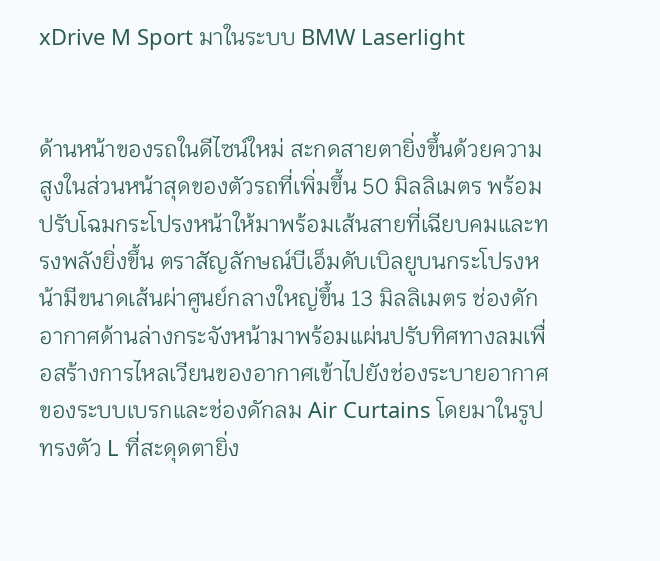xDrive M Sport มาในระบบ BMW Laserlight


ด้านหน้าของรถในดีไซน์ใหม่ สะกดสายตายิ่งขึ้นด้วยความสูงในส่วนหน้าสุดของตัวรถที่เพิ่มขึ้น 50 มิลลิเมตร พร้อมปรับโฉมกระโปรงหน้าให้มาพร้อมเส้นสายที่เฉียบคมและทรงพลังยิ่งขึ้น ตราสัญลักษณ์บีเอ็มดับเบิลยูบนกระโปรงหน้ามีขนาดเส้นผ่าศูนย์กลางใหญ่ขึ้น 13 มิลลิเมตร ช่องดักอากาศด้านล่างกระจังหน้ามาพร้อมแผ่นปรับทิศทางลมเพื่อสร้างการไหลเวียนของอากาศเข้าไปยังช่องระบายอากาศของระบบเบรกและช่องดักลม Air Curtains โดยมาในรูปทรงตัว L ที่สะดุดตายิ่ง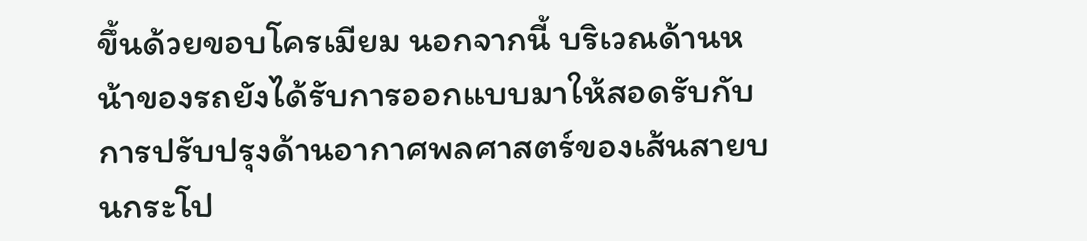ขึ้นด้วยขอบโครเมียม นอกจากนี้ บริเวณด้านหน้าของรถยังได้รับการออกแบบมาให้สอดรับกับการปรับปรุงด้านอากาศพลศาสตร์ของเส้นสายบนกระโป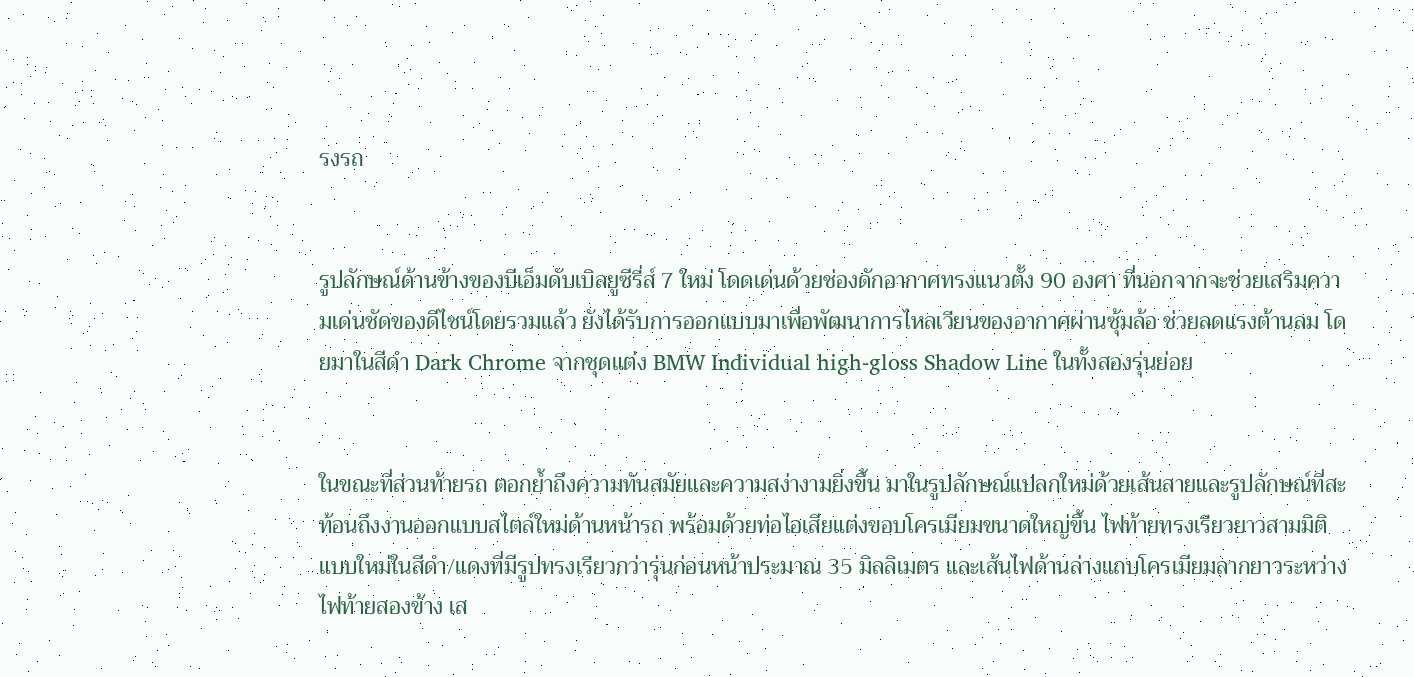รงรถ


รูปลักษณ์ด้านข้างของบีเอ็มดับเบิลยูซีรี่ส์ 7 ใหม่ โดดเด่นด้วยช่องดักอากาศทรงแนวตั้ง 90 องศา ที่นอกจากจะช่วยเสริมความเด่นชัดของดีไซน์โดยรวมแล้ว ยังได้รับการออกแบบมาเพื่อพัฒนาการไหลเวียนของอากาศผ่านซุ้มล้อ ช่วยลดแรงต้านลม โดยมาในสีดำ Dark Chrome จากชุดแต่ง BMW Individual high-gloss Shadow Line ในทั้งสองรุ่นย่อย


ในขณะที่ส่วนท้ายรถ ตอกย้ำถึงความทันสมัยและความสง่างามยิ่งขึ้น มาในรูปลักษณ์แปลกใหม่ด้วยเส้นสายและรูปลักษณ์ที่สะท้อนถึงงานออกแบบสไตล์ใหม่ด้านหน้ารถ พร้อมด้วยท่อไอเสียแต่งขอบโครเมียมขนาดใหญ่ขึ้น ไฟท้ายทรงเรียวยาวสามมิติแบบใหม่ในสีดำ/แดงที่มีรูปทรงเรียวกว่ารุ่นก่อนหน้าประมาณ 35 มิลลิเมตร และเส้นไฟด้านล่างแถบโครเมียมลากยาวระหว่างไฟท้ายสองข้าง เส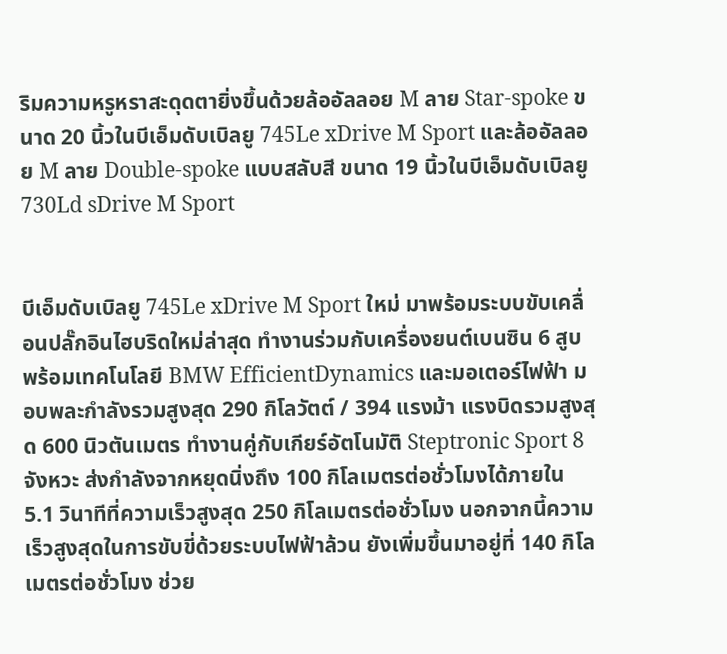ริมความหรูหราสะดุดตายิ่งขึ้นด้วยล้ออัลลอย M ลาย Star-spoke ขนาด 20 นิ้วในบีเอ็มดับเบิลยู 745Le xDrive M Sport และล้ออัลลอย M ลาย Double-spoke แบบสลับสี ขนาด 19 นิ้วในบีเอ็มดับเบิลยู 730Ld sDrive M Sport


บีเอ็มดับเบิลยู 745Le xDrive M Sport ใหม่ มาพร้อมระบบขับเคลื่อนปลั๊กอินไฮบริดใหม่ล่าสุด ทำงานร่วมกับเครื่องยนต์เบนซิน 6 สูบ พร้อมเทคโนโลยี BMW EfficientDynamics และมอเตอร์ไฟฟ้า มอบพละกำลังรวมสูงสุด 290 กิโลวัตต์ / 394 แรงม้า แรงบิดรวมสูงสุด 600 นิวตันเมตร ทำงานคู่กับเกียร์อัตโนมัติ Steptronic Sport 8 จังหวะ ส่งกำลังจากหยุดนิ่งถึง 100 กิโลเมตรต่อชั่วโมงได้ภายใน 5.1 วินาทีที่ความเร็วสูงสุด 250 กิโลเมตรต่อชั่วโมง นอกจากนี้ความเร็วสูงสุดในการขับขี่ด้วยระบบไฟฟ้าล้วน ยังเพิ่มขึ้นมาอยู่ที่ 140 กิโลเมตรต่อชั่วโมง ช่วย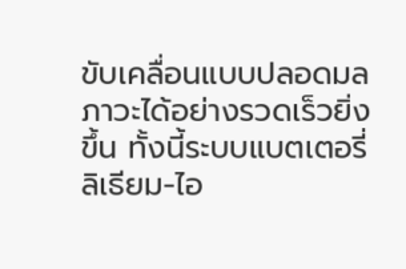ขับเคลื่อนแบบปลอดมลภาวะได้อย่างรวดเร็วยิ่งขึ้น ทั้งนี้ระบบแบตเตอรี่ลิเธียม-ไอ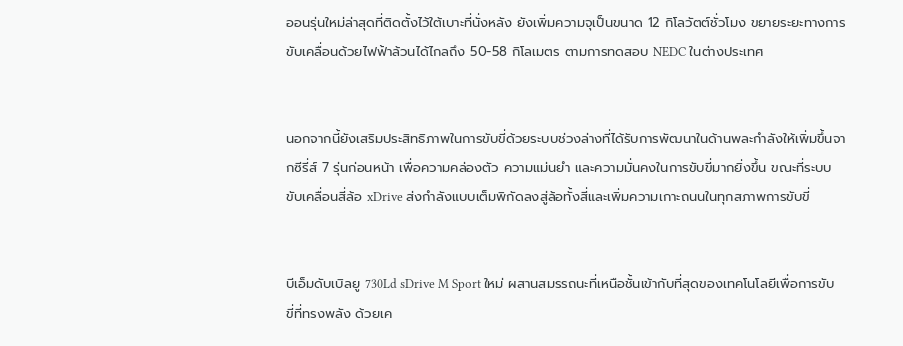ออนรุ่นใหม่ล่าสุดที่ติดตั้งไว้ใต้เบาะที่นั่งหลัง ยังเพิ่มความจุเป็นขนาด 12 กิโลวัตต์ชั่วโมง ขยายระยะทางการขับเคลื่อนด้วยไฟฟ้าล้วนได้ไกลถึง 50-58 กิโลเมตร ตามการทดสอบ NEDC ในต่างประเทศ


นอกจากนี้ยังเสริมประสิทธิภาพในการขับขี่ด้วยระบบช่วงล่างที่ได้รับการพัฒนาในด้านพละกำลังให้เพิ่มขึ้นจากซีรี่ส์ 7 รุ่นก่อนหน้า เพื่อความคล่องตัว ความแม่นยำ และความมั่นคงในการขับขี่มากยิ่งขึ้น ขณะที่ระบบขับเคลื่อนสี่ล้อ xDrive ส่งกำลังแบบเต็มพิกัดลงสู่ล้อทั้งสี่และเพิ่มความเกาะถนนในทุกสภาพการขับขี่


บีเอ็มดับเบิลยู 730Ld sDrive M Sport ใหม่ ผสานสมรรถนะที่เหนือชั้นเข้ากับที่สุดของเทคโนโลยีเพื่อการขับขี่ที่ทรงพลัง ด้วยเค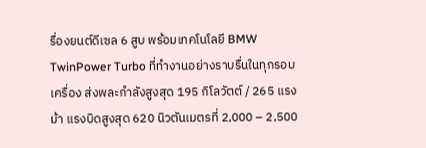รื่องยนต์ดีเซล 6 สูบ พร้อมเทคโนโลยี BMW TwinPower Turbo ที่ทำงานอย่างราบรื่นในทุกรอบเครื่อง ส่งพละกำลังสูงสุด 195 กิโลวัตต์ / 265 แรงม้า แรงบิดสูงสุด 620 นิวตันเมตรที่ 2,000 – 2,500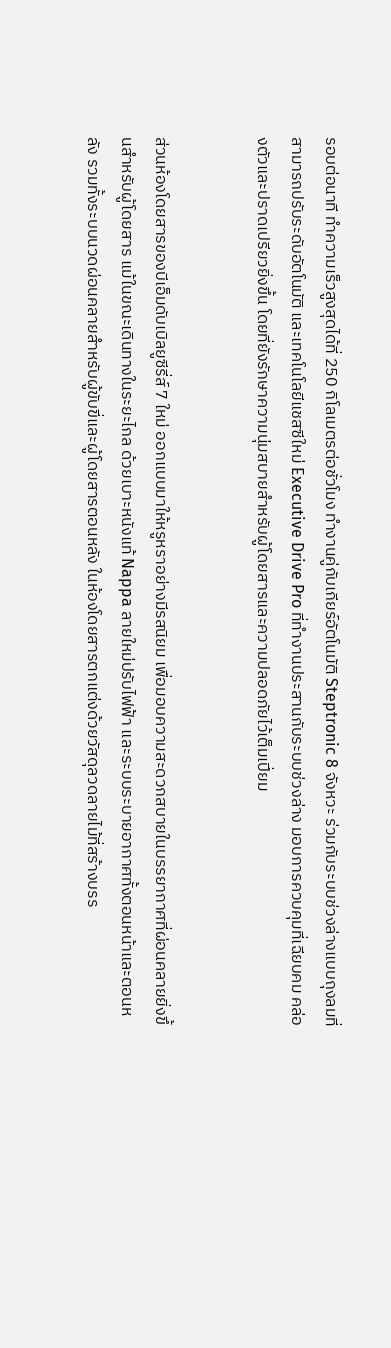รอบต่อนาที ทำความเร็วสูงสุดได้ที่ 250 กิโลเมตรต่อชั่วโมง ทำงานคู่กับเกียร์อัตโนมัติ Steptronic 8 จังหวะ ร่วมกับระบบช่วงล่างแบบถุงลมที่สามารถปรับระดับอัตโนมัติ และเทคโนโลยีแชสซีใหม่ Executive Drive Pro ที่ทำงานประสานกับระบบช่วงล่าง มอบการควบคุมที่เฉียบคม คล่องตัวและปราดเปรียวยิ่งขึ้น โดยที่ยังรักษาความนุ่มสบายสำหรับผู้โดยสารและความปลอดภัยไว้เต็มเปี่ยม


ส่วนห้องโดยสารของบีเอ็มดับเบิลยูซีรี่ส์ 7 ใหม่ ออกแบบมาให้หรูหราอย่างมีรสนิยม เพื่อมอบความสะดวกสบายในบรรยากาศที่ผ่อนคลายยิ่งขึ้นสำหรับผู้โดยสาร แม้ในขณะเดินทางในระยะไกล ด้วยเบาะหนังแท้ Nappa ลายใหม่ปรับไฟฟ้า และระบบระบายอากาศทั้งตอนหน้าและตอนหลัง รวมทั้งระบบนวดผ่อนคลายสำหรับผู้ขับขี่และผู้โดยสารตอนหลัง ในห้องโดยสารตกแต่งด้วยวัสดุลวดลายไม้ที่สร้างบรร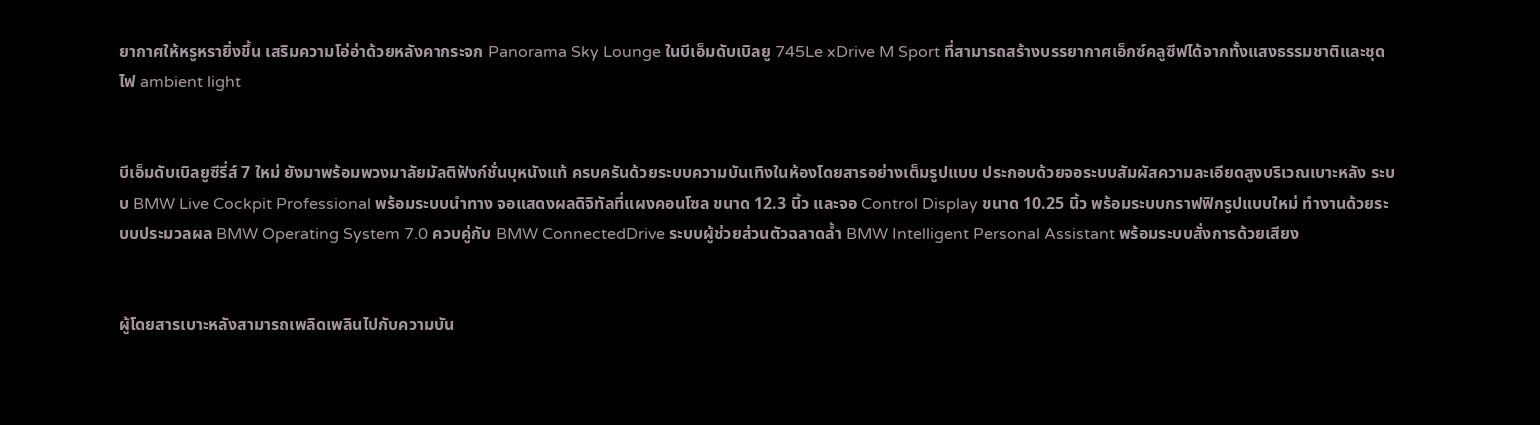ยากาศให้หรูหรายิ่งขึ้น เสริมความโอ่อ่าด้วยหลังคากระจก Panorama Sky Lounge ในบีเอ็มดับเบิลยู 745Le xDrive M Sport ที่สามารถสร้างบรรยากาศเอ็กซ์คลูซีฟได้จากทั้งแสงธรรมชาติและชุดไฟ ambient light


บีเอ็มดับเบิลยูซีรี่ส์ 7 ใหม่ ยังมาพร้อมพวงมาลัยมัลติฟังก์ชั่นบุหนังแท้ ครบครันด้วยระบบความบันเทิงในห้องโดยสารอย่างเต็มรูปแบบ ประกอบด้วยจอระบบสัมผัสความละเอียดสูงบริเวณเบาะหลัง ระบบ BMW Live Cockpit Professional พร้อมระบบนำทาง จอแสดงผลดิจิทัลที่แผงคอนโซล ขนาด 12.3 นิ้ว และจอ Control Display ขนาด 10.25 นิ้ว พร้อมระบบกราฟฟิกรูปแบบใหม่ ทำงานด้วยระบบประมวลผล BMW Operating System 7.0 ควบคู่กับ BMW ConnectedDrive ระบบผู้ช่วยส่วนตัวฉลาดล้ำ BMW Intelligent Personal Assistant พร้อมระบบสั่งการด้วยเสียง


ผู้โดยสารเบาะหลังสามารถเพลิดเพลินไปกับความบัน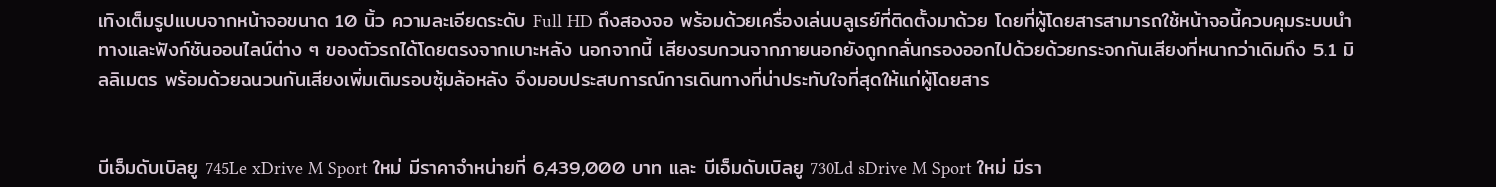เทิงเต็มรูปแบบจากหน้าจอขนาด 10 นิ้ว ความละเอียดระดับ Full HD ถึงสองจอ พร้อมด้วยเครื่องเล่นบลูเรย์ที่ติดตั้งมาด้วย โดยที่ผู้โดยสารสามารถใช้หน้าจอนี้ควบคุมระบบนำทางและฟังก์ชันออนไลน์ต่าง ๆ ของตัวรถได้โดยตรงจากเบาะหลัง นอกจากนี้ เสียงรบกวนจากภายนอกยังถูกกลั่นกรองออกไปด้วยด้วยกระจกกันเสียงที่หนากว่าเดิมถึง 5.1 มิลลิเมตร พร้อมด้วยฉนวนกันเสียงเพิ่มเติมรอบซุ้มล้อหลัง จึงมอบประสบการณ์การเดินทางที่น่าประทับใจที่สุดให้แก่ผู้โดยสาร


บีเอ็มดับเบิลยู 745Le xDrive M Sport ใหม่ มีราคาจำหน่ายที่ 6,439,000 บาท และ บีเอ็มดับเบิลยู 730Ld sDrive M Sport ใหม่ มีรา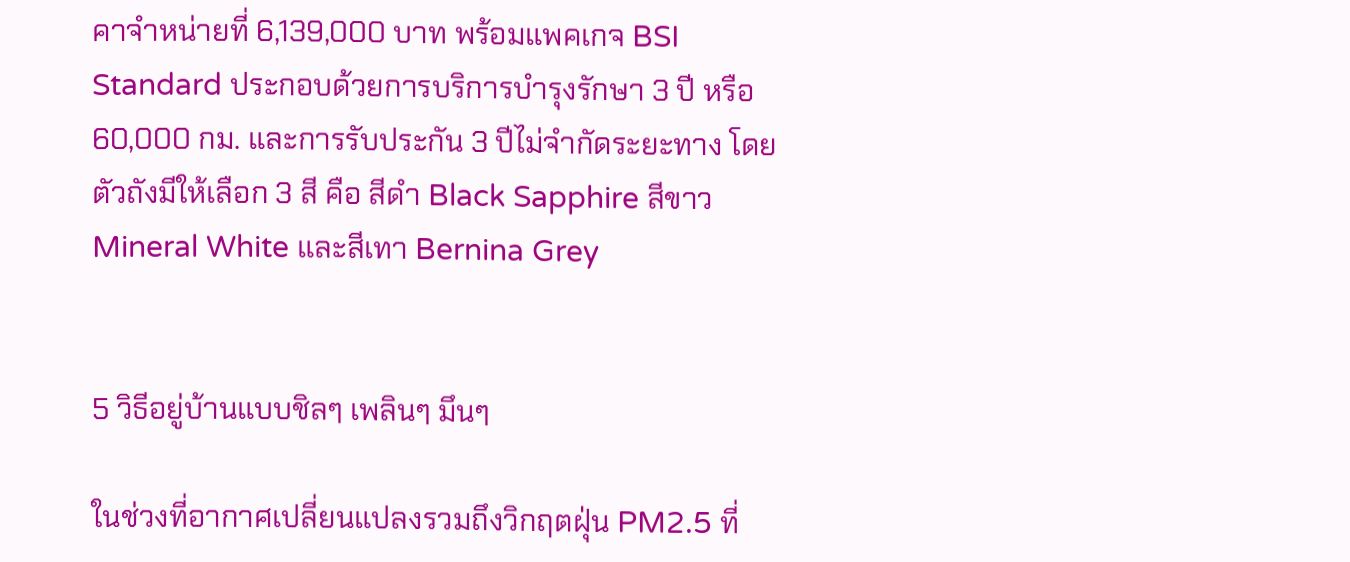คาจำหน่ายที่ 6,139,000 บาท พร้อมแพคเกจ BSI Standard ประกอบด้วยการบริการบำรุงรักษา 3 ปี หรือ 60,000 กม. และการรับประกัน 3 ปีไม่จำกัดระยะทาง โดยตัวถังมีให้เลือก 3 สี คือ สีดำ Black Sapphire สีขาว Mineral White และสีเทา Bernina Grey


5 วิธีอยู่บ้านแบบชิลๆ เพลินๆ มึนๆ

ในช่วงที่อากาศเปลี่ยนแปลงรวมถึงวิกฤตฝุ่น PM2.5 ที่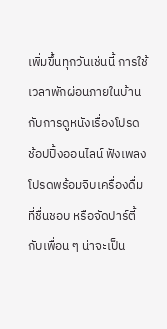เพิ่มขึ้นทุกวันเช่นนี้ การใช้เวลาพักผ่อนภายในบ้านกับการดูหนังเรื่องโปรด ช้อปปิ้งออนไลน์ ฟังเพลงโปรดพร้อมจิบเครื่องดื่มที่ชื่นชอบ หรือจัดปาร์ตี้กับเพื่อน ๆ น่าจะเป็น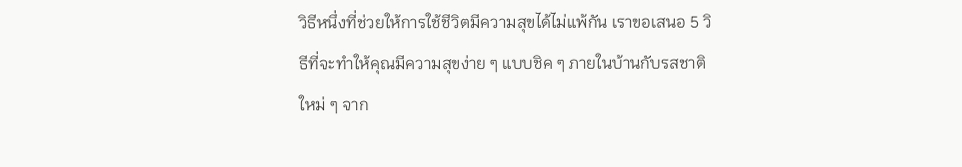วิธีหนึ่งที่ช่วยให้การใช้ชีวิตมีความสุขได้ไม่แพ้กัน เราขอเสนอ 5 วิธีที่จะทำให้คุณมีความสุขง่าย ๆ แบบชิค ๆ ภายในบ้านกับรสชาติใหม่ ๆ จาก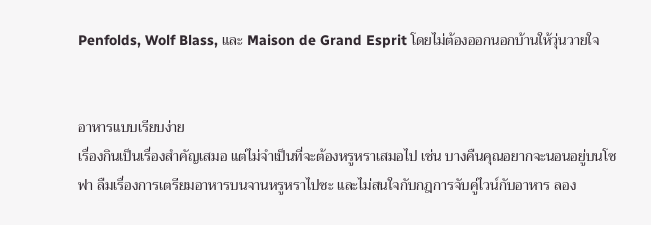Penfolds, Wolf Blass, และ Maison de Grand Esprit โดยไม่ต้องออกนอกบ้านให้วุ่นวายใจ


อาหารแบบเรียบง่าย
เรื่องกินเป็นเรื่องสำคัญเสมอ แต่ไม่จำเป็นที่จะต้องหรูหราเสมอไป เช่น บางคืนคุณอยากจะนอนอยู่บนโซฟา ลืมเรื่องการเตรียมอาหารบนจานหรูหราไปซะ และไม่สนใจกับกฎการจับคู่ไวน์กับอาหาร ลอง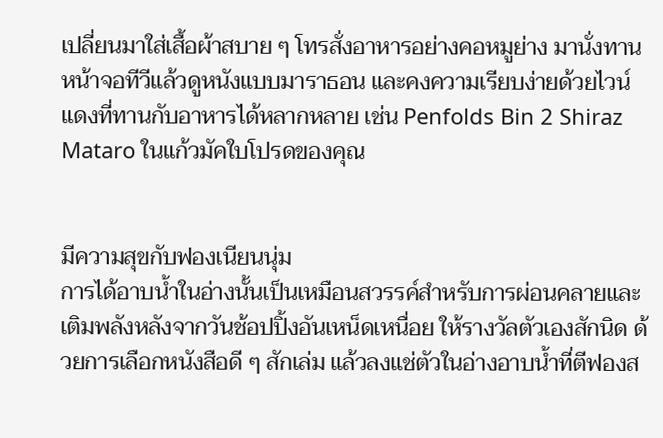เปลี่ยนมาใส่เสื้อผ้าสบาย ๆ โทรสั่งอาหารอย่างคอหมูย่าง มานั่งทานหน้าจอทีวีแล้วดูหนังแบบมาราธอน และคงความเรียบง่ายด้วยไวน์แดงที่ทานกับอาหารได้หลากหลาย เช่น Penfolds Bin 2 Shiraz Mataro ในแก้วมัคใบโปรดของคุณ


มีความสุขกับฟองเนียนนุ่ม
การได้อาบน้ำในอ่างนั้นเป็นเหมือนสวรรค์สำหรับการผ่อนคลายและเติมพลังหลังจากวันช้อปปิ้งอันเหน็ดเหนื่อย ให้รางวัลตัวเองสักนิด ด้วยการเลือกหนังสือดี ๆ สักเล่ม แล้วลงแช่ตัวในอ่างอาบน้ำที่ตีฟองส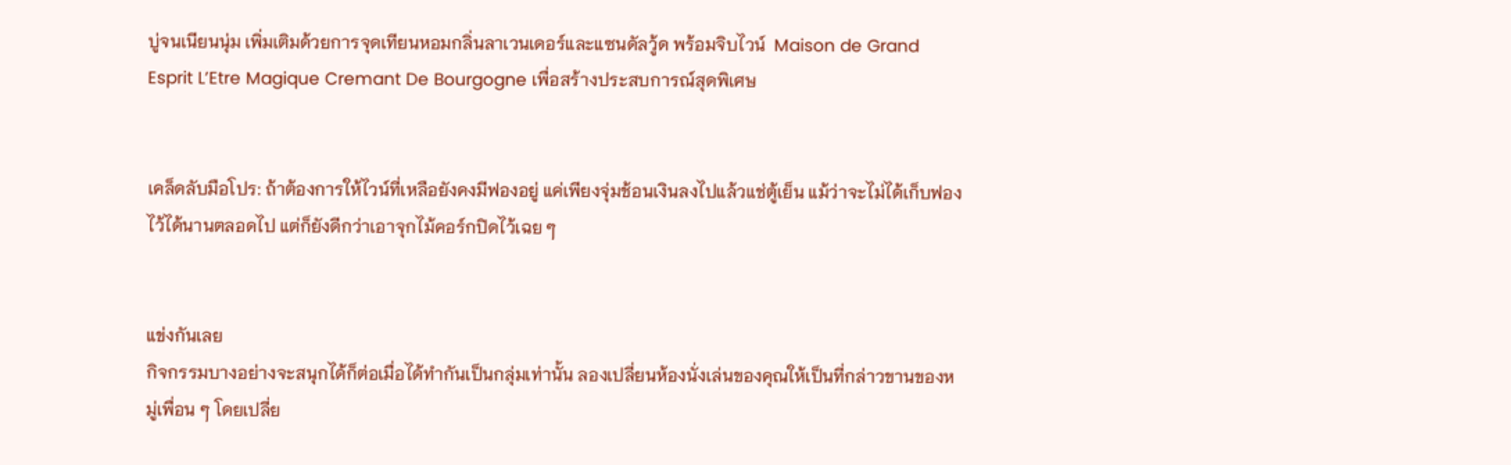บู่จนเนียนนุ่ม เพิ่มเติมด้วยการจุดเทียนหอมกลิ่นลาเวนเดอร์และแซนดัลวู้ด พร้อมจิบไวน์  Maison de Grand Esprit L’Etre Magique Cremant De Bourgogne เพื่อสร้างประสบการณ์สุดพิเศษ


เคล็ดลับมือโปร: ถ้าต้องการให้ไวน์ที่เหลือยังคงมีฟองอยู่ แค่เพียงจุ่มช้อนเงินลงไปแล้วแช่ตู้เย็น แม้ว่าจะไม่ได้เก็บฟองไว้ได้นานตลอดไป แต่ก็ยังดีกว่าเอาจุกไม้คอร์กปิดไว้เฉย ๆ


แข่งกันเลย
กิจกรรมบางอย่างจะสนุกได้ก็ต่อเมื่อได้ทำกันเป็นกลุ่มเท่านั้น ลองเปลี่ยนห้องนั่งเล่นของคุณให้เป็นที่กล่าวขานของหมู่เพื่อน ๆ โดยเปลี่ย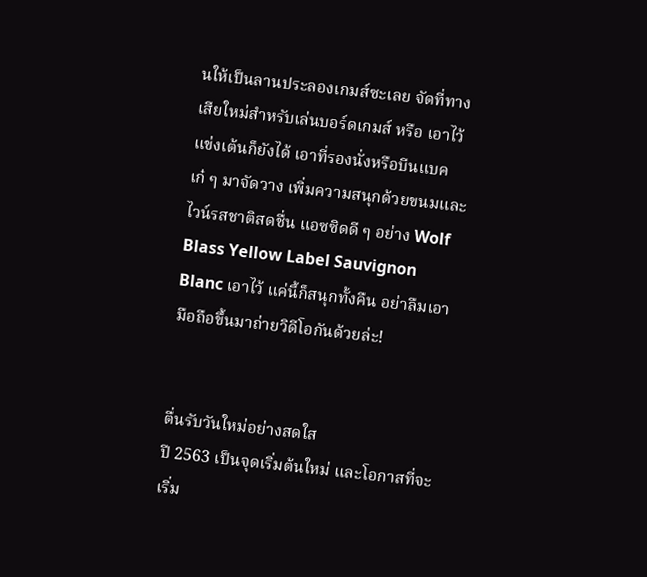นให้เป็นลานประลองเกมส์ซะเลย จัดที่ทางเสียใหม่สำหรับเล่นบอร์ดเกมส์ หรือ เอาไว้แข่งเต้นก็ยังได้ เอาที่รองนั่งหรือบีนแบคเก๋ ๆ มาจัดวาง เพิ่มความสนุกด้วยขนมและไวน์รสชาติสดชื่น แอซซิดดี ๆ อย่าง Wolf Blass Yellow Label Sauvignon Blanc เอาไว้ แค่นี้ก็สนุกทั้งคืน อย่าลืมเอามือถือขึ้นมาถ่ายวิดีโอกันด้วยล่ะ!


ตื่นรับวันใหม่อย่างสดใส
ปี 2563 เป็นจุดเริ่มต้นใหม่ และโอกาสที่จะเริ่ม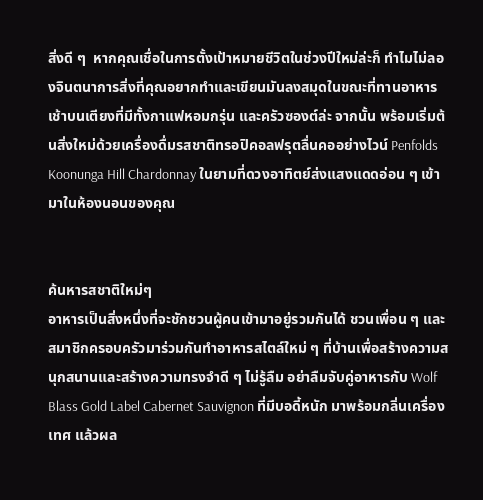สิ่งดี ๆ  หากคุณเชื่อในการตั้งเป้าหมายชีวิตในช่วงปีใหม่ล่ะก็ ทำไมไม่ลองจินตนาการสิ่งที่คุณอยากทำและเขียนมันลงสมุดในขณะที่ทานอาหารเช้าบนเตียงที่มีทั้งกาแฟหอมกรุ่น และครัวซองต์ล่ะ จากนั้น พร้อมเริ่มต้นสิ่งใหม่ด้วยเครื่องดื่มรสชาติทรอปิคอลฟรุตลื่นคออย่างไวน์ Penfolds Koonunga Hill Chardonnay ในยามที่ดวงอาทิตย์ส่งแสงแดดอ่อน ๆ เข้ามาในห้องนอนของคุณ


ค้นหารสชาติใหม่ๆ
อาหารเป็นสิ่งหนึ่งที่จะชักชวนผู้คนเข้ามาอยู่รวมกันได้ ชวนเพื่อน ๆ และสมาชิกครอบครัวมาร่วมกันทำอาหารสไตล์ใหม่ ๆ ที่บ้านเพื่อสร้างความสนุกสนานและสร้างความทรงจำดี ๆ ไม่รู้ลืม อย่าลืมจับคู่อาหารกับ Wolf Blass Gold Label Cabernet Sauvignon ที่มีบอดี้หนัก มาพร้อมกลิ่นเครื่องเทศ แล้วผล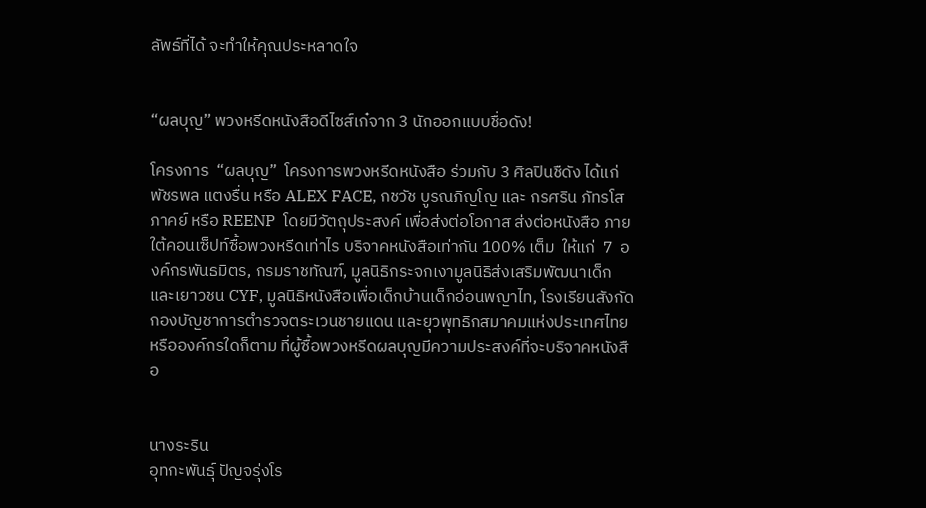ลัพธ์ที่ได้ จะทำให้คุณประหลาดใจ


“ผลบุญ” พวงหรีดหนังสือดีไซส์เก๋จาก 3 นักออกแบบชื่อดัง!

โครงการ  “ผลบุญ”  โครงการพวงหรีดหนังสือ ร่วมกับ 3 ศิลปินชืดัง ได้แก่ พัชรพล แตงรื่น หรือ ALEX FACE, กชวัช บูรณภิญโญ และ กรศริน ภัทรโสภาคย์ หรือ REENP  โดยมีวัตถุประสงค์ เพื่อส่งต่อโอกาส ส่งต่อหนังสือ ภายใต้คอนเซ็ปท์ซื้อพวงหรีดเท่าไร บริจาคหนังสือเท่ากัน 100% เต็ม  ให้แก่  7  องค์กรพันธมิตร, กรมราชทัณฑ์, มูลนิธิกระจกเงามูลนิธิส่งเสริมพัฒนาเด็กและเยาวชน CYF, มูลนิธิหนังสือเพื่อเด็กบ้านเด็กอ่อนพญาไท, โรงเรียนสังกัดกองบัญชาการตำรวจตระเวนชายแดน และยุวพุทธิกสมาคมแห่งประเทศไทย หรือองค์กรใดก็ตาม ที่ผู้ซื้อพวงหรีดผลบุญมีความประสงค์ที่จะบริจาคหนังสือ


นางระริน
อุทกะพันธุ์ ปัญจรุ่งโร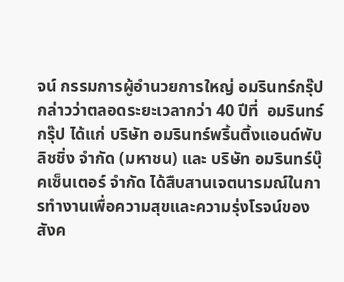จน์ กรรมการผู้อำนวยการใหญ่ อมรินทร์กรุ๊ป กล่าวว่าตลอดระยะเวลากว่า 40 ปีที่  อมรินทร์กรุ๊ป ได้แก่ บริษัท อมรินทร์พริ้นติ้งแอนด์พับลิชชิ่ง จำกัด (มหาชน) และ บริษัท อมรินทร์บุ๊คเซ็นเตอร์ จำกัด ได้สืบสานเจตนารมณ์ในการทำงานเพื่อความสุขและความรุ่งโรจน์ของสังค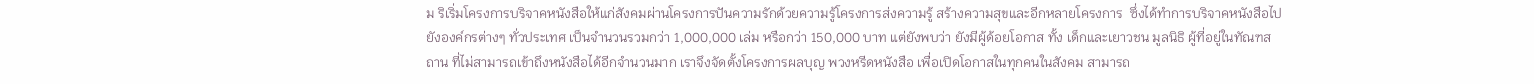ม ริเริ่มโครงการบริจาคหนังสือให้แก่สังคมผ่านโครงการปันความรักด้วยความรู้โครงการส่งความรู้ สร้างความสุขและอีกหลายโครงการ  ซึ่งได้ทำการบริจาคหนังสือไปยังองค์กรต่างๆ ทั่วประเทศ เป็นจำนวนรวมกว่า 1,000,000 เล่ม หรือกว่า 150,000 บาท แต่ยังพบว่า ยังมีผู้ด้อยโอกาส ทั้ง เด็กและเยาวชน มูลนิธิ ผู้ที่อยู่ในทัณฑสถาน ที่ไม่สามารถเข้าถึงหนังสือได้อีกจำนวนมาก เราจึงจัดตั้งโครงการผลบุญ พวงหรีดหนังสือ เพื่อเปิดโอกาสในทุกคนในสังคม สามารถ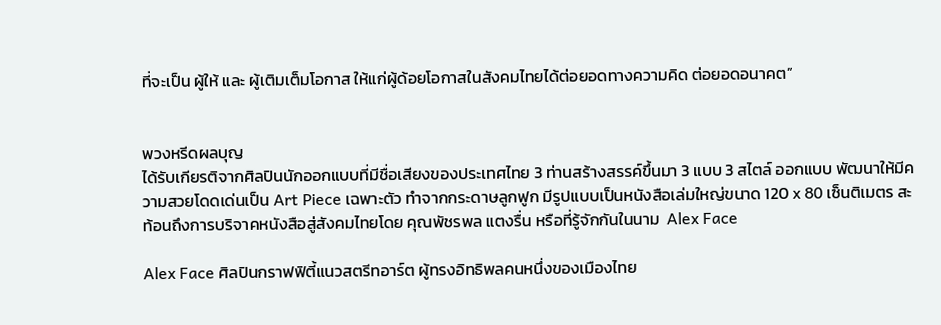ที่จะเป็น ผู้ให้ และ ผู้เติมเต็มโอกาส ให้แก่ผู้ด้อยโอกาสในสังคมไทยได้ต่อยอดทางความคิด ต่อยอดอนาคต”


พวงหรีดผลบุญ
ได้รับเกียรติจากศิลปินนักออกแบบที่มีชื่อเสียงของประเทศไทย 3 ท่านสร้างสรรค์ขึ้นมา 3 แบบ 3 สไตล์ ออกแบบ พัฒนาให้มีความสวยโดดเด่นเป็น Art Piece เฉพาะตัว ทำจากกระดาษลูกฟูก มีรูปแบบเป็นหนังสือเล่มใหญ่ขนาด 120 x 80 เซ็นติเมตร สะท้อนถึงการบริจาคหนังสือสู่สังคมไทยโดย คุณพัชรพล แตงรื่น หรือที่รู้จักกันในนาม  Alex Face

Alex Face ศิลปินกราฟฟิตี้แนวสตรีทอาร์ต ผู้ทรงอิทธิพลคนหนึ่งของเมืองไทย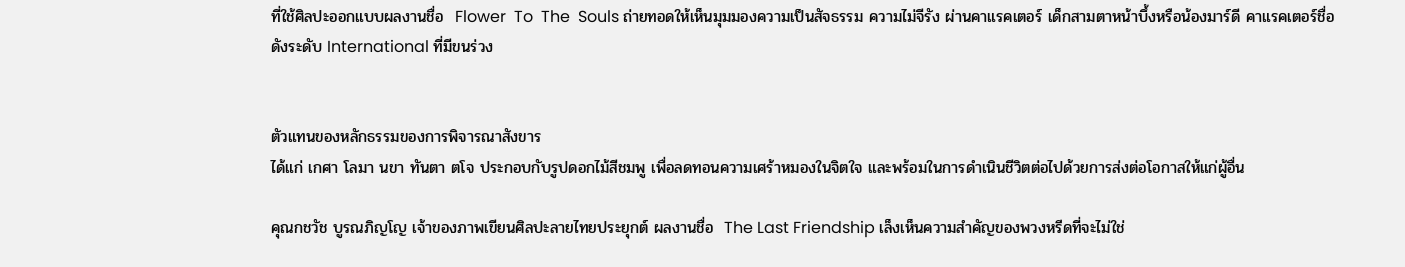ที่ใช้ศิลปะออกแบบผลงานชื่อ  Flower  To  The  Souls ถ่ายทอดให้เห็นมุมมองความเป็นสัจธรรม ความไม่จีรัง ผ่านคาแรคเตอร์ เด็กสามตาหน้าบึ้งหรือน้องมาร์ดี คาแรคเตอร์ชื่อดังระดับ International ที่มีขนร่วง


ตัวแทนของหลักธรรมของการพิจารณาสังขาร
ได้แก่ เกศา โลมา นขา ทันตา ตโจ ประกอบกับรูปดอกไม้สีชมพู เพื่อลดทอนความเศร้าหมองในจิตใจ และพร้อมในการดำเนินชีวิตต่อไปด้วยการส่งต่อโอกาสให้แก่ผู้อื่น

คุณกชวัช บูรณภิญโญ เจ้าของภาพเขียนศิลปะลายไทยประยุกต์ ผลงานชื่อ  The Last Friendship เล็งเห็นความสำคัญของพวงหรีดที่จะไม่ใช่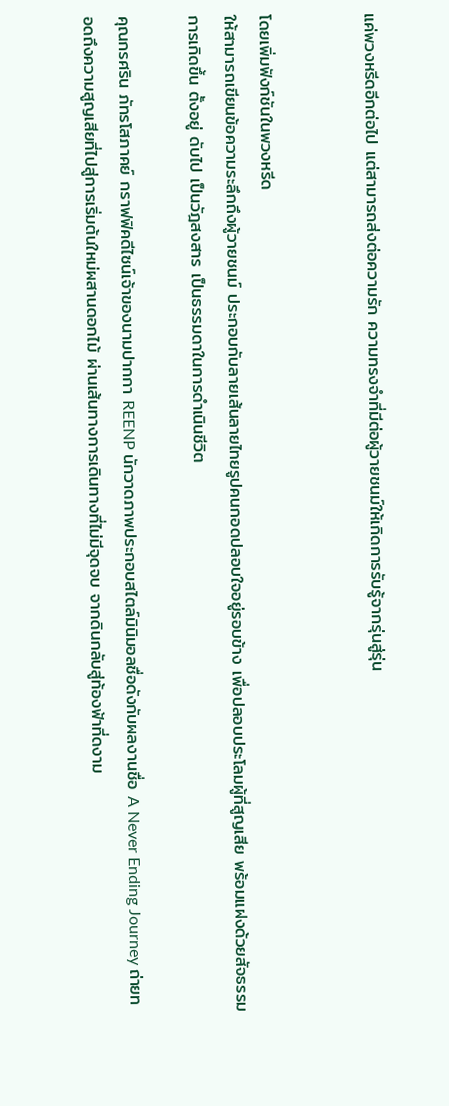แค่พวงหรีดอีกต่อไป แต่สามารถส่งต่อความรัก ความทรงจำที่มีต่อผู้วายชนม์ให้เกิดการรับรู้จากรุ่นสู่รุ่น


โดยเพิ่มฟังก์ชันในพวงหรีด
ให้สามารถเขียนข้อความระลึกถึงผู้วายชนม์ ประกอบกับลายเส้นลายไทยรูปคนกอดปลอบใจอยู่รอบข้าง เพื่อปลอบประโลมผู้ที่สูญเสีย พร้อมแฝงด้วยสัจธรรม การเกิดขึ้น ตั้งอยู่ ดับไป เป็นวัฎสงสาร เป็นธรรมดาในการดำเนินชีวิต

คุณกรศริน ภัทรโสภาคย์ กราฟฟิคดีไซน์เจ้าของนามปากกา REENP นักวาดภาพประกอบสไตล์มินิมอลชื่อดังกับผลงานชื่อ A Never Ending Journey ถ่ายทอดถึงความสูญเสียที่ไปสู่การเริ่มต้นใหม่ผสานดอกไม้ ผ่านเส้นทางการเดินทางที่ไม่มีจุดจบ จากดินกลับสู่ท้องฟ้าที่ดงาม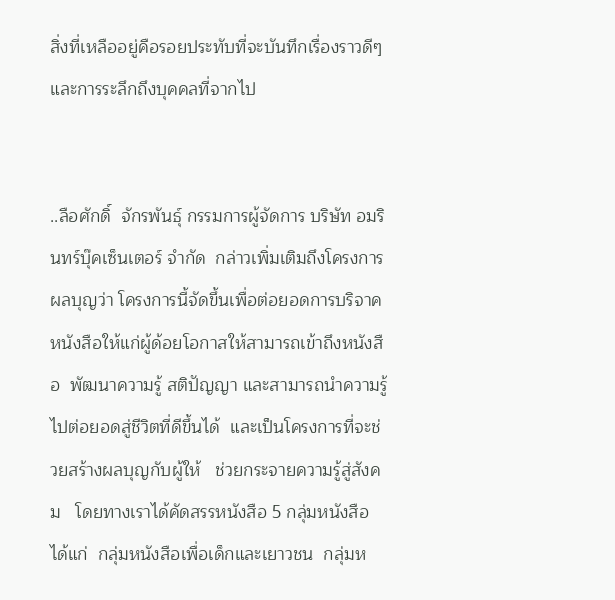สิ่งที่เหลืออยู่คือรอยประทับที่จะบันทึกเรื่องราวดีๆ
และการระลึกถึงบุคคลที่จากไป


..ลือศักดิ์  จักรพันธุ์ กรรมการผู้จัดการ บริษัท อมรินทร์บุ๊คเซ็นเตอร์ จำกัด  กล่าวเพิ่มเติมถึงโครงการผลบุญว่า โครงการนี้จัดขึ้นเพื่อต่อยอดการบริจาคหนังสือให้แก่ผู้ด้อยโอกาสให้สามารถเข้าถึงหนังสือ  พัฒนาความรู้ สติปัญญา และสามารถนำความรู้ไปต่อยอดสู่ชีวิตที่ดีขึ้นได้  และเป็นโครงการที่จะช่วยสร้างผลบุญกับผู้ให้   ช่วยกระจายความรู้สู่สังคม   โดยทางเราได้คัดสรรหนังสือ 5 กลุ่มหนังสือ  ได้แก่  กลุ่มหนังสือเพื่อเด็กและเยาวชน  กลุ่มห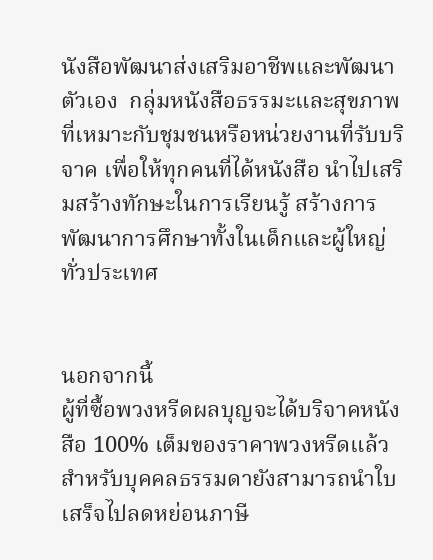นังสือพัฒนาส่งเสริมอาชีพและพัฒนาตัวเอง  กลุ่มหนังสือธรรมะและสุขภาพ  ที่เหมาะกับชุมชนหรือหน่วยงานที่รับบริจาค เพื่อให้ทุกคนที่ได้หนังสือ นำไปเสริมสร้างทักษะในการเรียนรู้ สร้างการพัฒนาการศึกษาทั้งในเด็กและผู้ใหญ่ทั่วประเทศ


นอกจากนี้
ผู้ที่ซื้อพวงหรีดผลบุญจะได้บริจาคหนังสือ 100% เต็มของราคาพวงหรีดแล้ว สำหรับบุคคลธรรมดายังสามารถนำใบเสร็จไปลดหย่อนภาษี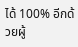ได้ 100% อีกด้วยผู้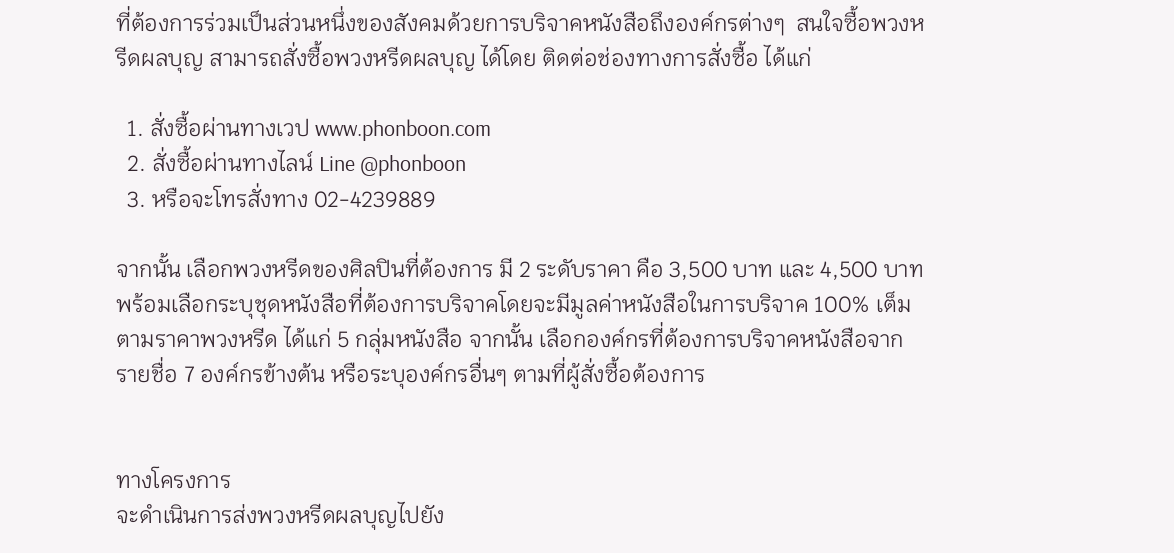ที่ต้องการร่วมเป็นส่วนหนึ่งของสังคมด้วยการบริจาคหนังสือถึงองค์กรต่างๆ  สนใจซื้อพวงหรีดผลบุญ สามารถสั่งซื้อพวงหรีดผลบุญ ได้โดย ติดต่อช่องทางการสั่งซื้อ ได้แก่

  1. สั่งซื้อผ่านทางเวป www.phonboon.com
  2. สั่งซื้อผ่านทางไลน์ Line @phonboon
  3. หรือจะโทรสั่งทาง 02-4239889

จากนั้น เลือกพวงหรีดของศิลปินที่ต้องการ มี 2 ระดับราคา คือ 3,500 บาท และ 4,500 บาท พร้อมเลือกระบุชุดหนังสือที่ต้องการบริจาคโดยจะมีมูลค่าหนังสือในการบริจาค 100% เต็มตามราคาพวงหรีด ได้แก่ 5 กลุ่มหนังสือ จากนั้น เลือกองค์กรที่ต้องการบริจาคหนังสือจากรายชื่อ 7 องค์กรข้างต้น หรือระบุองค์กรอื่นๆ ตามที่ผู้สั่งซื้อต้องการ


ทางโครงการ
จะดำเนินการส่งพวงหรีดผลบุญไปยัง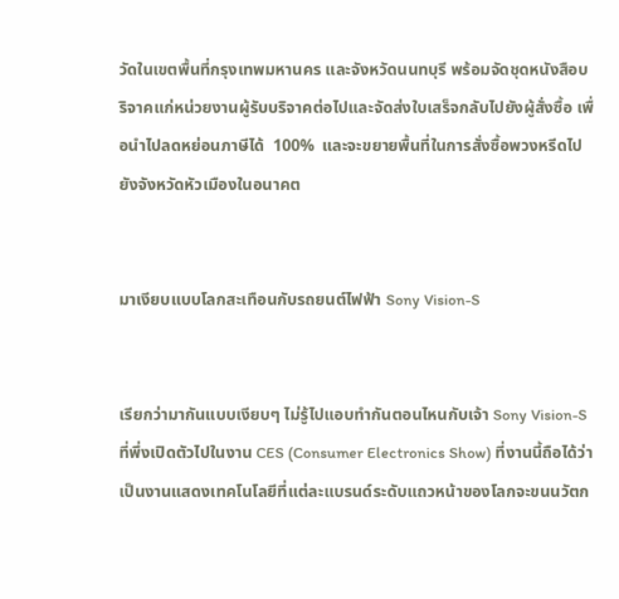วัดในเขตพื้นที่กรุงเทพมหานคร และจังหวัดนนทบุรี พร้อมจัดชุดหนังสือบริจาคแก่หน่วยงานผู้รับบริจาคต่อไปและจัดส่งใบเสร็จกลับไปยังผู้สั่งซื้อ เพื่อนำไปลดหย่อนภาษีได้  100%  และจะขยายพื้นที่ในการสั่งซื้อพวงหรีดไปยังจังหวัดหัวเมืองในอนาคต


มาเงียบแบบโลกสะเทือนกับรถยนต์ไฟฟ้า Sony Vision-S


เรียกว่ามากันแบบเงียบๆ ไม่รู้ไปแอบทำกันตอนไหนกับเจ้า Sony Vision-S ที่พึ่งเปิดตัวไปในงาน CES (Consumer Electronics Show) ที่งานนี้ถือได้ว่าเป็นงานแสดงเทคโนโลยีที่แต่ละแบรนด์ระดับแถวหน้าของโลกจะขนนวัตก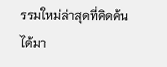รรมใหม่ล่าสุดที่คิดค้นได้มา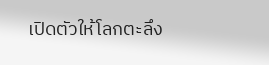เปิดตัวให้โลกตะลึง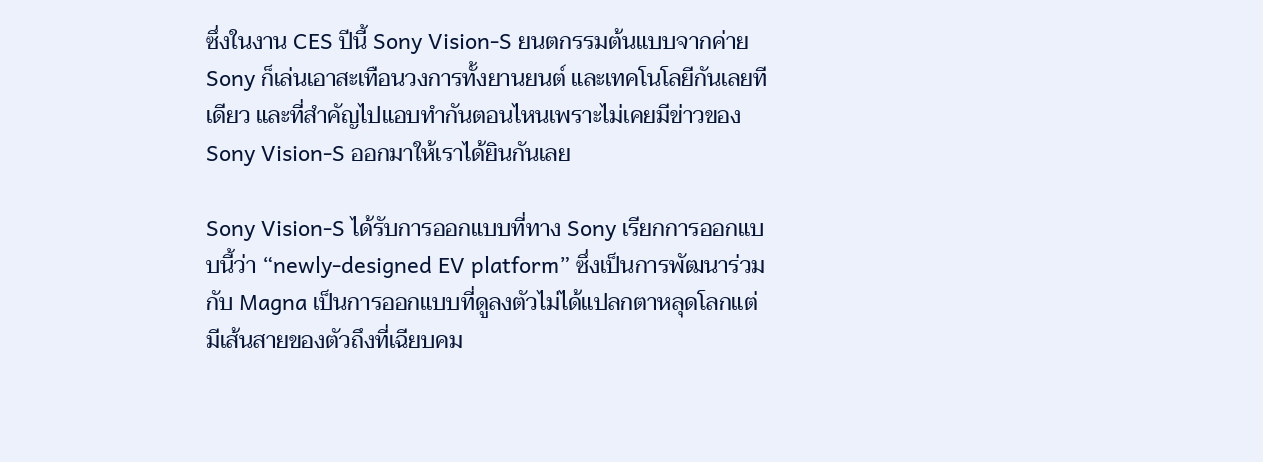ซึ่งในงาน CES ปีนี้ Sony Vision-S ยนตกรรมต้นแบบจากค่าย Sony ก็เล่นเอาสะเทือนวงการทั้งยานยนต์ และเทคโนโลยีกันเลยทีเดียว และที่สำคัญไปแอบทำกันตอนไหนเพราะไม่เคยมีข่าวของ Sony Vision-S ออกมาให้เราได้ยินกันเลย

Sony Vision-S ได้รับการออกแบบที่ทาง Sony เรียกการออกแบบนี้ว่า “newly-designed EV platform” ซึ่งเป็นการพัฒนาร่วมกับ Magna เป็นการออกแบบที่ดูลงตัวไม่ได้แปลกตาหลุดโลกแต่มีเส้นสายของตัวถึงที่เฉียบคม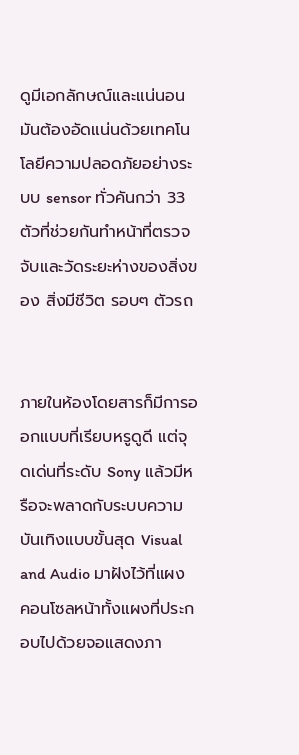ดูมีเอกลักษณ์และแน่นอนมันต้องอัดแน่นด้วยเทคโนโลยีความปลอดภัยอย่างระบบ sensor ทั่วคันกว่า 33 ตัวที่ช่วยกันทำหน้าที่ตรวจจับและวัดระยะห่างของสิ่งของ สิ่งมีชีวิต รอบๆ ตัวรถ


ภายในห้องโดยสารก็มีการออกแบบที่เรียบหรูดูดี แต่จุดเด่นที่ระดับ Sony แล้วมีหรือจะพลาดกับระบบความบันเทิงแบบขั้นสุด Visual and Audio มาฝังไว้ที่แผงคอนโซลหน้าทั้งแผงที่ประกอบไปด้วยจอแสดงภา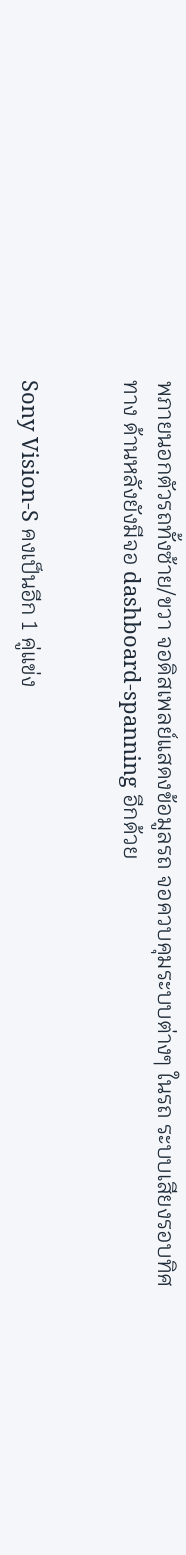พภายนอกตัวรถทั้งซ้าย/ขวา จอดิสเพลย์แสดงข้อมูลรถ จอควบคุมระบบต่างๆ ในรถ ระบบเสียงรอบทิศทาง ด้านหลังยังมีจอ dashboard-spanning อีกด้วย


Sony Vision-S คงเป็นอีก 1 คู่แข่ง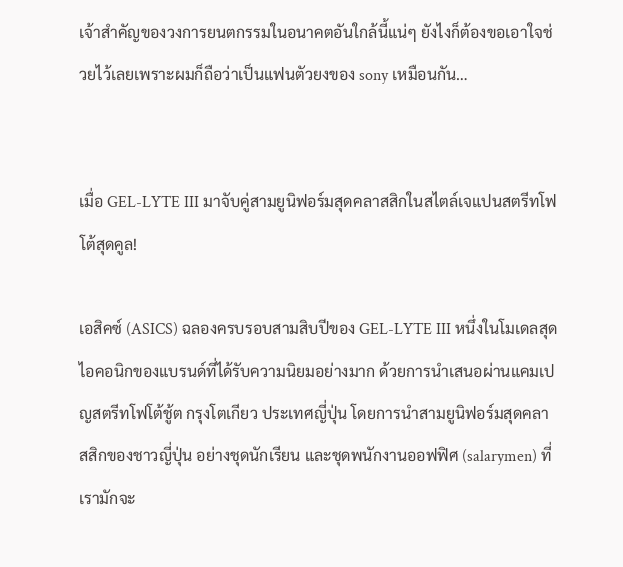เจ้าสำคัญของวงการยนตกรรมในอนาคตอันใกล้นี้แน่ๆ ยังไงก็ต้องขอเอาใจช่วยไว้เลยเพราะผมก็ถือว่าเป็นแฟนตัวยงของ sony เหมือนกัน…


เมื่อ GEL-LYTE III มาจับคู่สามยูนิฟอร์มสุดคลาสสิกในสไตล์เจแปนสตรีทโฟโต้สุดคูล!

เอสิคซ์ (ASICS) ฉลองครบรอบสามสิบปีของ GEL-LYTE III หนึ่งในโมเดลสุดไอคอนิกของแบรนด์ที่ได้รับความนิยมอย่างมาก ด้วยการนำเสนอผ่านแคมเปญสตรีทโฟโต้ชู้ต กรุงโตเกียว ประเทศญี่ปุ่น โดยการนำสามยูนิฟอร์มสุดคลาสสิกของชาวญี่ปุ่น อย่างชุดนักเรียน และชุดพนักงานออฟฟิศ (salarymen) ที่เรามักจะ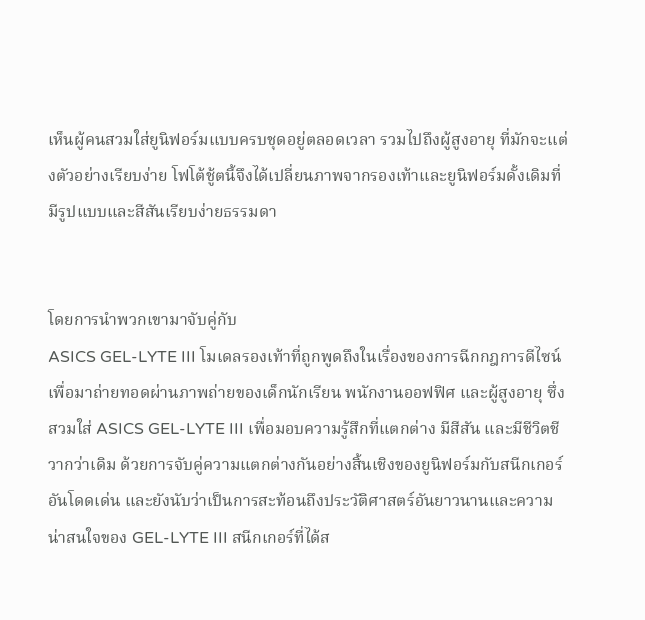เห็นผู้คนสวมใส่ยูนิฟอร์มแบบครบชุดอยู่ตลอดเวลา รวมไปถึงผู้สูงอายุ ที่มักจะแต่งตัวอย่างเรียบง่าย โฟโต้ชู้ตนี้จึงได้เปลี่ยนภาพจากรองเท้าและยูนิฟอร์มดั้งเดิมที่มีรูปแบบและสีสันเรียบง่ายธรรมดา


โดยการนำพวกเขามาจับคู่กับ
ASICS GEL-LYTE III โมเดลรองเท้าที่ถูกพูดถึงในเรื่องของการฉีกกฎการดีไซน์ เพื่อมาถ่ายทอดผ่านภาพถ่ายของเด็กนักเรียน พนักงานออฟฟิศ และผู้สูงอายุ ซึ่งสวมใส่ ASICS GEL-LYTE III เพื่อมอบความรู้สึกที่แตกต่าง มีสีสัน และมีชีวิตชีวากว่าเดิม ด้วยการจับคู่ความแตกต่างกันอย่างสิ้นเชิงของยูนิฟอร์มกับสนีกเกอร์อันโดดเด่น และยังนับว่าเป็นการสะท้อนถึงประวัติศาสตร์อันยาวนานและความน่าสนใจของ GEL-LYTE III สนีกเกอร์ที่ได้ส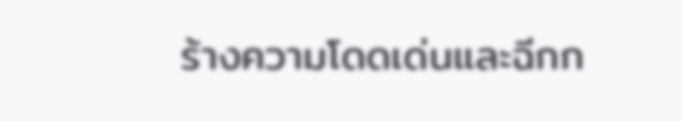ร้างความโดดเด่นและฉีกก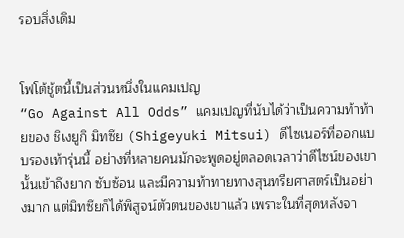รอบสิ่งเดิม


โฟโต้ชู้ตนี้เป็นส่วนหนึ่งในแคมเปญ
“Go Against All Odds” แคมเปญที่นับได้ว่าเป็นความท้าท้ายของ ชิเงยูกิ มิทซึย (Shigeyuki Mitsui) ดีไซเนอร์ที่ออกแบบรองเท้ารุ่นนี้ อย่างที่หลายคนมักจะพูดอยู่ตลอดเวลาว่าดีไซน์ของเขานั้นเข้าถึงยาก ซับซ้อน และมีความท้าทายทางสุนทรียศาสตร์เป็นอย่างมาก แต่มิทซึยก็ได้พิสูจน์ตัวตนของเขาแล้ว เพราะในที่สุดหลังจา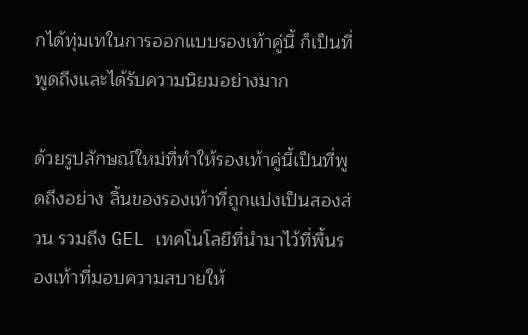กได้ทุ่มเทในการออกแบบรองเท้าคู่นี้ ก็เป็นที่พูดถึงและได้รับความนิยมอย่างมาก

ด้วยรูปลักษณ์ใหม่ที่ทำให้รองเท้าคู่นี้เป็นที่พูดถึงอย่าง ลิ้นของรองเท้าที่ถูกแบ่งเป็นสองส่วน รวมถึง GEL เทคโนโลยีที่นำมาไว้ที่พื้นรองเท้าที่มอบความสบายให้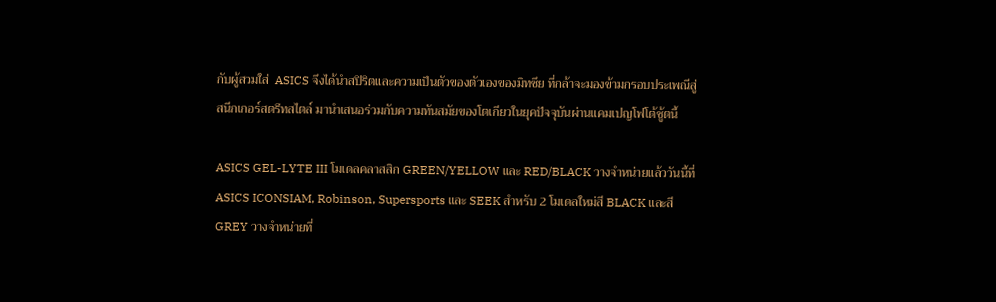กับผู้สวมใส่  ASICS จึงได้นำสปิริตและความเป็นตัวของตัวเองของมิทซึย ที่กล้าจะมองข้ามกรอบประเพณีสู่สนีกเกอร์สตรีทสไตล์ มานำเสนอร่วมกับความทันสมัยของโตเกียวในยุคปัจจุบันผ่านแคมเปญโฟโต้ชู้ตนี้

ASICS GEL-LYTE III โมเดลคลาสสิก GREEN/YELLOW และ RED/BLACK วางจำหน่ายแล้ววันนี้ที่ ASICS ICONSIAM, Robinson, Supersports และ SEEK สำหรับ 2 โมเดลใหม่สี BLACK และสี GREY วางจำหน่ายที่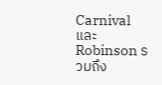Carnival และ Robinson รวมถึง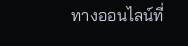ทางออนไลน์ที่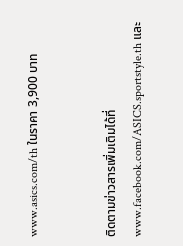www.asics.com/th ในราคา 3,900 บาท


ติดตามข่าวสารเพิ่มเติมได้ที่
www.facebook.com/ASICS.sportstyle.th และ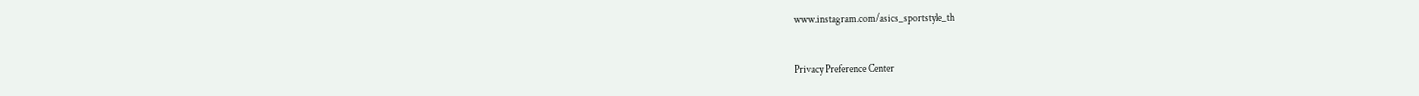www.instagram.com/asics_sportstyle_th


Privacy Preference Center